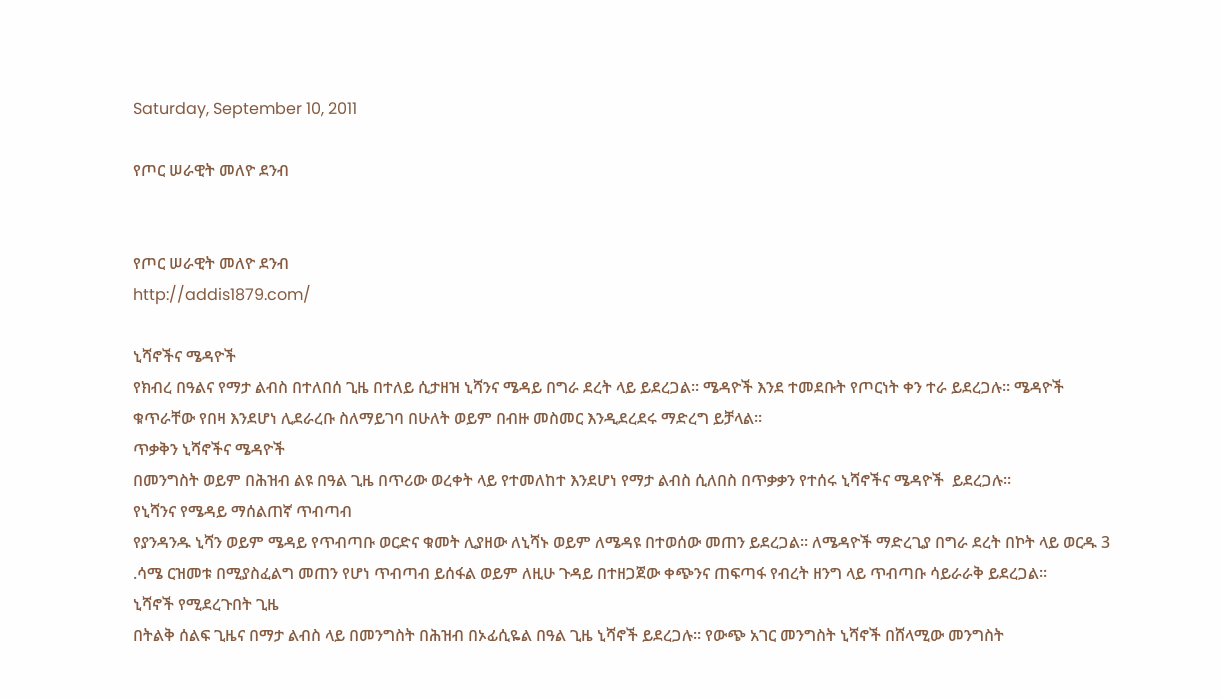Saturday, September 10, 2011

የጦር ሠራዊት መለዮ ደንብ


የጦር ሠራዊት መለዮ ደንብ
http://addis1879.com/

ኒሻኖችና ሜዳዮች
የክብረ በዓልና የማታ ልብስ በተለበሰ ጊዜ በተለይ ሲታዘዝ ኒሻንና ሜዳይ በግራ ደረት ላይ ይደረጋል፡፡ ሜዳዮች እንደ ተመደቡት የጦርነት ቀን ተራ ይደረጋሉ፡፡ ሜዳዮች ቁጥራቸው የበዛ እንደሆነ ሊደራረቡ ስለማይገባ በሁለት ወይም በብዙ መስመር እንዲደረደሩ ማድረግ ይቻላል፡፡
ጥቃቅን ኒሻኖችና ሜዳዮች
በመንግስት ወይም በሕዝብ ልዩ በዓል ጊዜ በጥሪው ወረቀት ላይ የተመለከተ እንደሆነ የማታ ልብስ ሲለበስ በጥቃቃን የተሰሩ ኒሻኖችና ሜዳዮች  ይደረጋሉ፡፡
የኒሻንና የሜዳይ ማሰልጠኛ ጥብጣብ
የያንዳንዱ ኒሻን ወይም ሜዳይ የጥብጣቡ ወርድና ቁመት ሊያዘው ለኒሻኑ ወይም ለሜዳዩ በተወሰው መጠን ይደረጋል፡፡ ለሜዳዮች ማድረጊያ በግራ ደረት በኮት ላይ ወርዱ 3 .ሳሜ ርዝመቱ በሚያስፈልግ መጠን የሆነ ጥብጣብ ይሰፋል ወይም ለዚሁ ጉዳይ በተዘጋጀው ቀጭንና ጠፍጣፋ የብረት ዘንግ ላይ ጥብጣቡ ሳይራራቅ ይደረጋል፡፡
ኒሻኖች የሚደረጉበት ጊዜ
በትልቅ ሰልፍ ጊዜና በማታ ልብስ ላይ በመንግስት በሕዝብ በኦፊሲዬል በዓል ጊዜ ኒሻኖች ይደረጋሉ፡፡ የውጭ አገር መንግስት ኒሻኖች በሸላሚው መንግስት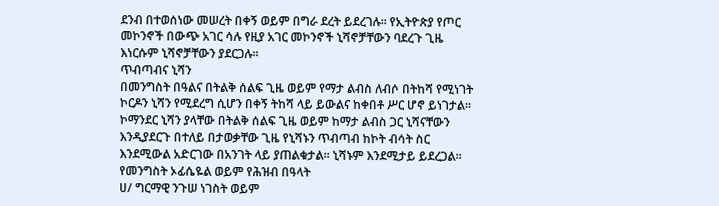ደንብ በተወሰነው መሠረት በቀኝ ወይም በግራ ደረት ይደረገሉ፡፡ የኢትዮጵያ የጦር መኮንኖች በውጭ አገር ሳሉ የዚያ አገር መኮንኖች ኒሻኖቻቸውን ባደረጉ ጊዜ እነርሱም ኒሻኖቻቸውን ያደርጋሉ፡፡
ጥብጣብና ኒሻን
በመንግስት በዓልና በትልቅ ሰልፍ ጊዜ ወይም የማታ ልብስ ለብሶ በትከሻ የሚነገት ኮርዶን ኒሻን የሚደረግ ሲሆን በቀኝ ትከሻ ላይ ይውልና ከቀበቶ ሥር ሆኖ ይነገታል፡፡ ኮማንደር ኒሻን ያላቸው በትልቅ ሰልፍ ጊዜ ወይም ከማታ ልብስ ጋር ኒሻናቸውን እንዲያደርጉ በተለይ በታወቃቸው ጊዜ የኒሻኑን ጥብጣብ ከኮት ብሳት ስር እንደሚውል አድርገው በአንገት ላይ ያጠልቁታል፡፡ ኒሻኑም እንደሚታይ ይደረጋል፡፡
የመንግስት ኦፊሴዬል ወይም የሕዝብ በዓላት
ሀ/ ግርማዊ ንጉሠ ነገስት ወይም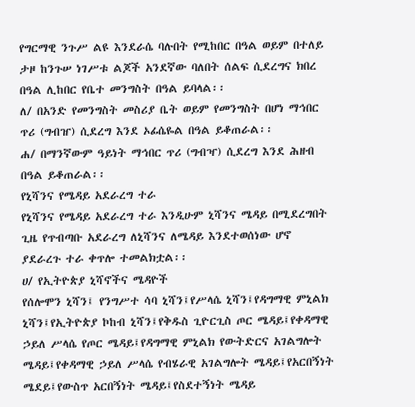የግርማዊ ንጉሥ ልዩ እንደራሴ ባሉበት የሚከበር በዓል ወይም በተለይ ታዞ ከንጉሠ ነገሥቱ ልጆች አንደኛው ባለበት ሰልፍ ሲደረግና ክበረ በዓል ሊከበር የቤተ መንግስት በዓል ይባላል፡፡
ለ/ በአንድ የመንግስት መስሪያ ቤት ወይም የመንግስት በሆነ ማኅበር ጥሪ (ግብዠ) ሲደረግ እንደ ኦፊሴዬል በዓል ይቆጠራል፡፡
ሐ/ በማንኛውም ዓይነት ማኅበር ጥሪ (ግብዣ) ሲደረግ እንደ ሕዘብ በዓል ይቆጠራል፡፡
የኒሻንና የሜዳይ አደራረግ ተራ
የኒሻንና የሜዳይ አደራረግ ተራ እንዲሁም ኒሻንና ሜዳይ በሚደረግበት ጊዜ የጥብጣቡ አደራረግ ለኒሻንና ለሜዳይ እንደተወሰነው ሆኖ ያደራረጉ ተራ ቀጥሎ ተመልክቷል፡፡
ሀ/ የኢትዮጵያ ኒሻኖችና ሜዳዮች
የሰሎሞን ኒሻን፤ የንግሥተ ሳባ ኒሻን፤የሥላሴ ኒሻን፤የዳግማዊ ምኒልክ ኒሻን፤የኢትዮጵያ ኮከብ ኒሻን፤የቅዱስ ጊዮርጊስ ጦር ሜዳይ፤የቀዳማዊ ኃይለ ሥላሴ የጦር ሜዳይ፤የዳግማዊ ምኒልክ የውትድርና አገልግሎት ሜዳይ፤የቀዳማዊ ኃይለ ሥላሴ የብሄራዊ አገልግሎት ሜዳይ፤የአርበኝነት ሜደይ፤የውስጥ አርበኝነት ሜዳይ፤የስደተኝነት ሜዳይ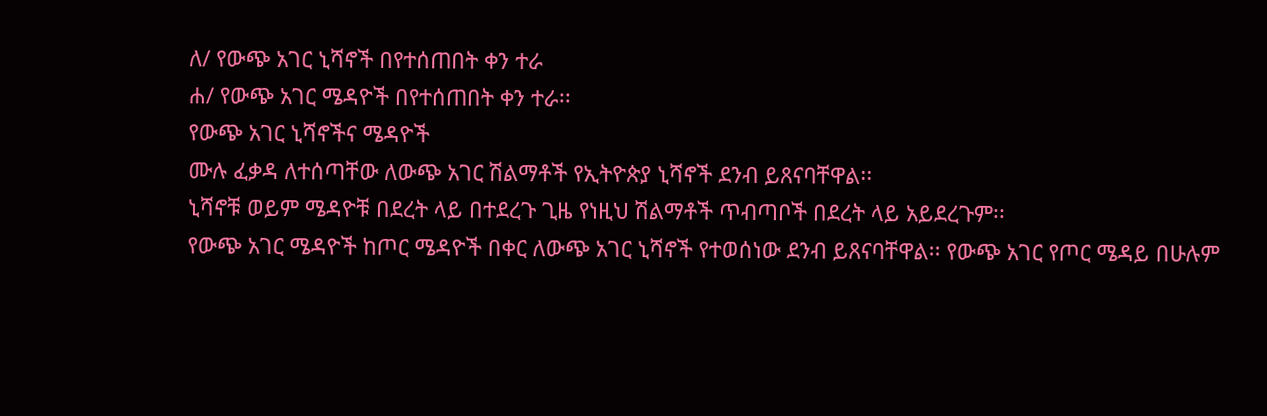ለ/ የውጭ አገር ኒሻኖች በየተሰጠበት ቀን ተራ
ሐ/ የውጭ አገር ሜዳዮች በየተሰጠበት ቀን ተራ፡፡
የውጭ አገር ኒሻኖችና ሜዳዮች
ሙሉ ፈቃዳ ለተሰጣቸው ለውጭ አገር ሽልማቶች የኢትዮጵያ ኒሻኖች ደንብ ይጸናባቸዋል፡፡
ኒሻኖቹ ወይም ሜዳዮቹ በደረት ላይ በተደረጉ ጊዜ የነዚህ ሽልማቶች ጥብጣቦች በደረት ላይ አይደረጉም፡፡
የውጭ አገር ሜዳዮች ከጦር ሜዳዮች በቀር ለውጭ አገር ኒሻኖች የተወሰነው ደንብ ይጸናባቸዋል፡፡ የውጭ አገር የጦር ሜዳይ በሁሉም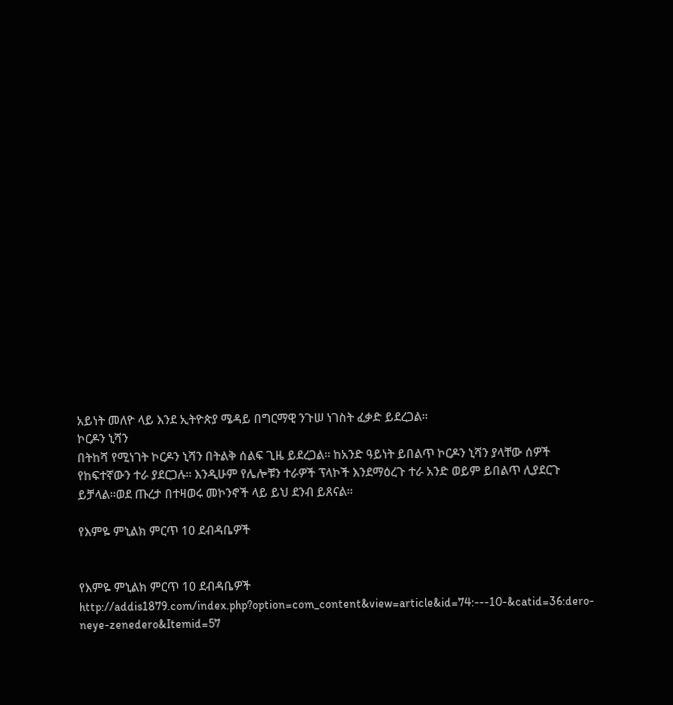አይነት መለዮ ላይ እንደ ኢትዮጵያ ሜዳይ በግርማዊ ንጉሠ ነገስት ፈቃድ ይደረጋል፡፡
ኮርዶን ኒሻን
በትከሻ የሚነገት ኮርዶን ኒሻን በትልቅ ሰልፍ ጊዜ ይደረጋል፡፡ ከአንድ ዓይነት ይበልጥ ኮርዶን ኒሻን ያላቸው ሰዎች የከፍተኛውን ተራ ያደርጋሉ፡፡ እንዲሁም የሌሎቹን ተራዎች ፕላኮች እንደማዕረጉ ተራ አንድ ወይም ይበልጥ ሊያደርጉ ይቻላል፡፡ወደ ጡረታ በተዛወሩ መኮንኖች ላይ ይህ ደንብ ይጸናል፡፡

የእምዬ ምኒልክ ምርጥ 10 ደብዳቤዎች


የእምዬ ምኒልክ ምርጥ 10 ደብዳቤዎች
http://addis1879.com/index.php?option=com_content&view=article&id=74:---10-&catid=36:dero-neye-zenedero&Itemid=57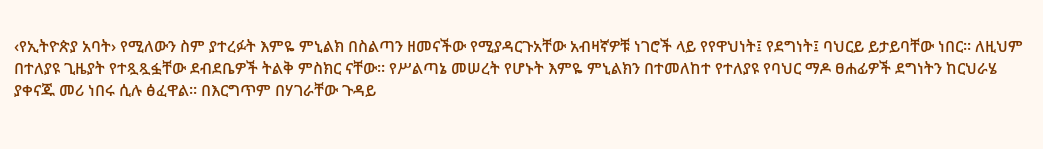‹የኢትዮጵያ አባት› የሚለውን ስም ያተረፉት እምዬ ምኒልክ በስልጣን ዘመናችው የሚያዳርጉአቸው አብዛኛዎቹ ነገሮች ላይ የየዋህነት፤ የደግነት፤ ባህርይ ይታይባቸው ነበር፡፡ ለዚህም በተለያዩ ጊዜያት የተጿጿፏቸው ደብደቤዎች ትልቅ ምስክር ናቸው፡፡ የሥልጣኔ መሠረት የሆኑት እምዬ ምኒልክን በተመለከተ የተለያዩ የባህር ማዶ ፀሐፊዎች ደግነትን ከርህራሄ ያቀናጁ መሪ ነበሩ ሲሉ ፅፈዋል፡፡ በእርግጥም በሃገራቸው ጉዳይ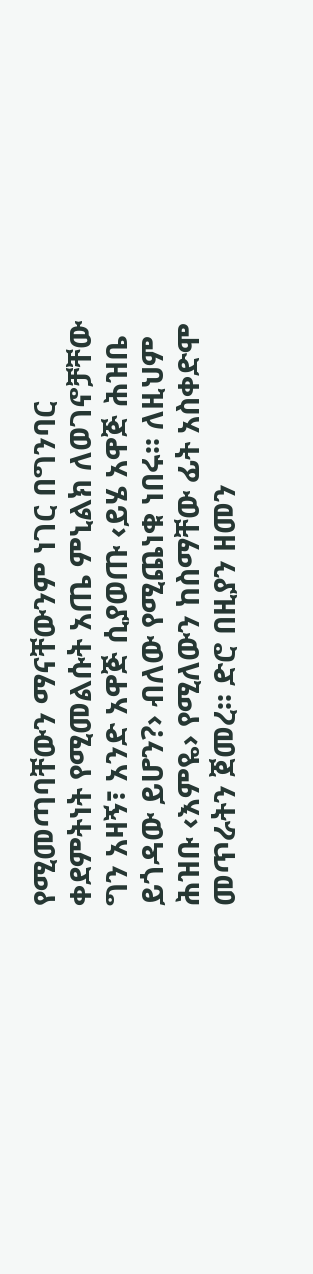የሚመጣባቸውን ማናቸውንም ነገር በግንባር ቀደምትነት የሚመልሱት አጤ ምኒልክ ለወገኖቻቸው ግን አዛኝ፣ አንድ አዋጅ ሲያወጡ ‹ይሄ አዋጅ ሕዝቤ ይጎዳው ይሆን?› ብለው የሚጨነቁ ነበሩ፡፡ ለዚህም ሕዝቡ ‹እምዬ› የሚለውን ከስማቸው ፊት አስቀድሞ መጥራትን ጀመረ፡፡ ድሮ በዚያን ዘመን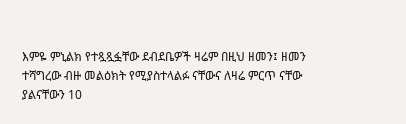እምዬ ምኒልክ የተጿጿፏቸው ደብደቤዎች ዛሬም በዚህ ዘመን፤ ዘመን ተሻግረው ብዙ መልዕክት የሚያስተላልፉ ናቸውና ለዛሬ ምርጥ ናቸው ያልናቸውን 10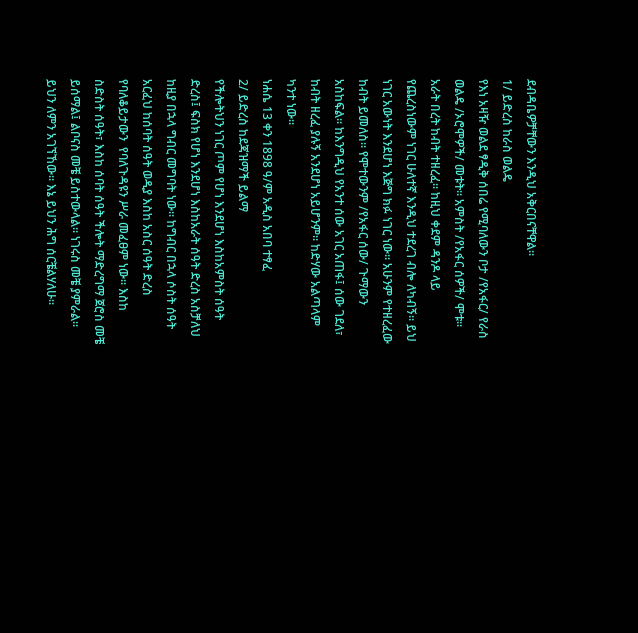ደብዳቤዎቻቸውን እንዲህ አቅርበናቸዋል፡፡
1/ ይድረስ ከራስ ወልዴ
የእነ አዛዥ ወልደ ፃዲቅ ሰበሬ የሚባለውን ቦታ /የአፋር/ የራስ ወልዴ /ኦሮሞዎች/ መቱት፡፡ አምስት /የአፋር ሰዎች/ ሞቱ፡፡ አራት በረት ከብት ተዘረፈ፡፡ ከዚህ ቀደም ዳንዶ ላይ የጨረስነውም ነገር ሁለተኛ እንዲህ ተደረገ ብሎ ለካብኝ፡፡ ይህ ነገር አውነት እንደሆነ እጅግ ክፉ ነገር ነው፡፡ አሁንም የተዘረፈው ከብት ይመለስ፡፡ የሞተውንም /የአፋር ሰው/ ጉማውን አስከፍል፡፡ ከእንግዲህ የአንተ ሰው አገር አጠፋ፤ ሰው ገደለ፣ ከብት ዘረፈ ያሉኝ አንደሆነ አይሆንም፡፡ ከድሃው አልጣላም ካንተ ነው፡፡
ነሐሴ 13 ቀን 1898 ዓ/ም አዲስ አበባ ተፃፈ
2/ ይድረስ ከደጃዝማች ይልማ
የችሎትህን ነገር ጦም የሆነ እንደሆነ እስከአምስት ሰዓት ድረስ፤ ፍስክ የሆነ እንደሆነ እስከአራት ሰዓት ድረስ አስቻለህ ከዚያ በኋላ ግብር መግባት ነው፡፡ ከግብር በኋላ ሶስት ሰዓት አርፈህ ከሰባት ሰዓት ወዲያ እስከ አስር ሰዓት ድረስ የባለቆይታውን  የባለጉዳዩን ሥራ መፈፀም ነው፡፡ እስከ ስድስት ሰዓት፣ እስከ ሰባት ሰዓት ችሎት ማድረግማ ጀሮስ መቼ ይሰማል፤ ልቦናስ መቼ ይስተውላል፡፡ ነገሩስ መቼ ያምራል፡፡ ይህን ለምን አገኘኸው፡፡ እኔ ይህን ሕግ ሰርቼልሃለሁ፡፡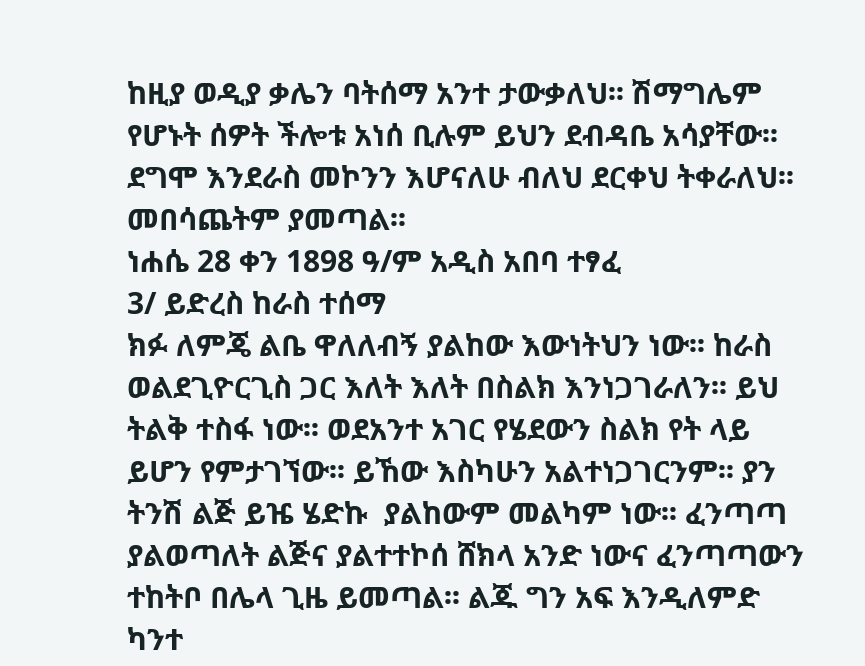ከዚያ ወዲያ ቃሌን ባትሰማ አንተ ታውቃለህ፡፡ ሽማግሌም የሆኑት ሰዎት ችሎቱ አነሰ ቢሉም ይህን ደብዳቤ አሳያቸው፡፡ ደግሞ እንደራስ መኮንን እሆናለሁ ብለህ ደርቀህ ትቀራለህ፡፡ መበሳጨትም ያመጣል፡፡
ነሐሴ 28 ቀን 1898 ዓ/ም አዲስ አበባ ተፃፈ
3/ ይድረስ ከራስ ተሰማ
ክፉ ለምጄ ልቤ ዋለለብኝ ያልከው እውነትህን ነው፡፡ ከራስ ወልደጊዮርጊስ ጋር እለት እለት በስልክ እንነጋገራለን፡፡ ይህ ትልቅ ተስፋ ነው፡፡ ወደአንተ አገር የሄደውን ስልክ የት ላይ ይሆን የምታገኘው፡፡ ይኸው እስካሁን አልተነጋገርንም፡፡ ያን ትንሽ ልጅ ይዤ ሄድኩ  ያልከውም መልካም ነው፡፡ ፈንጣጣ ያልወጣለት ልጅና ያልተተኮሰ ሸክላ አንድ ነውና ፈንጣጣውን ተከትቦ በሌላ ጊዜ ይመጣል፡፡ ልጁ ግን አፍ እንዲለምድ ካንተ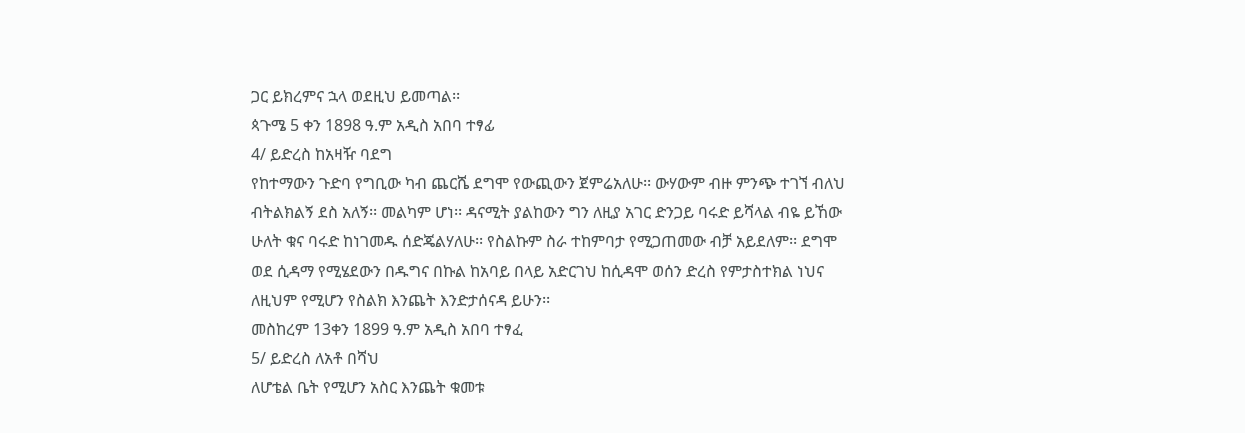ጋር ይክረምና ኋላ ወደዚህ ይመጣል፡፡
ጳጉሜ 5 ቀን 1898 ዓ.ም አዲስ አበባ ተፃፊ
4/ ይድረስ ከአዛዥ ባደግ
የከተማውን ጉድባ የግቢው ካብ ጨርሼ ደግሞ የውጪውን ጀምሬአለሁ፡፡ ውሃውም ብዙ ምንጭ ተገኘ ብለህ ብትልክልኝ ደስ አለኝ፡፡ መልካም ሆነ፡፡ ዳናሚት ያልከውን ግን ለዚያ አገር ድንጋይ ባሩድ ይሻላል ብዬ ይኸው ሁለት ቁና ባሩድ ከነገመዱ ሰድጄልሃለሁ፡፡ የስልኩም ስራ ተከምባታ የሚጋጠመው ብቻ አይደለም፡፡ ደግሞ ወደ ሲዳማ የሚሄደውን በዱግና በኩል ከአባይ በላይ አድርገህ ከሲዳሞ ወሰን ድረስ የምታስተክል ነህና ለዚህም የሚሆን የስልክ እንጨት እንድታሰናዳ ይሁን፡፡
መስከረም 13ቀን 1899 ዓ.ም አዲስ አበባ ተፃፈ
5/ ይድረስ ለአቶ በሻህ
ለሆቴል ቤት የሚሆን አስር እንጨት ቁመቱ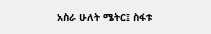አስራ ሁለት ሜትር፤ ስፋቱ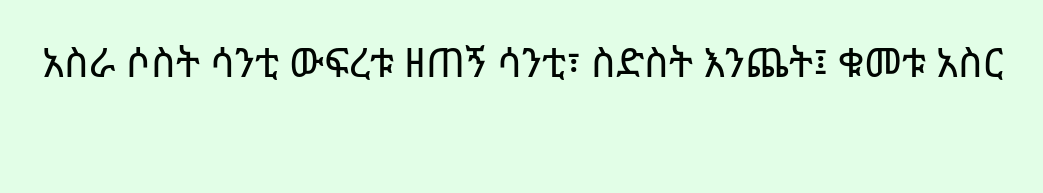አስራ ሶስት ሳንቲ ውፍረቱ ዘጠኝ ሳንቲ፣ ስድስት እንጨት፤ ቁመቱ አስር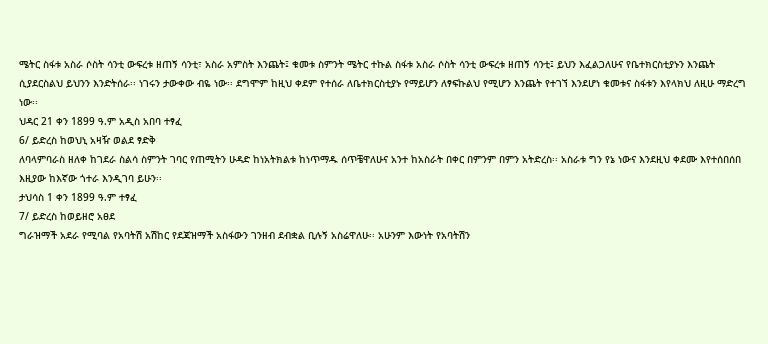ሜትር ስፋቱ አስራ ሶስት ሳንቲ ውፍረቱ ዘጠኝ ሳንቲ፣ አስራ አምስት እንጨት፤ ቁመቱ ስምንት ሜትር ተኩል ስፋቱ አስራ ሶስት ሳንቲ ውፍረቱ ዘጠኝ ሳንቲ፤ ይህን እፈልጋለሁና የቤተክርስቲያኑን እንጨት ሲያደርስልህ ይህንን እንድትሰራ፡፡ ነገሩን ታውቀው ብዬ ነው፡፡ ደግሞም ከዚህ ቀደም የተሰራ ለቤተክርስቲያኑ የማይሆን ለፃፍኩልህ የሚሆን እንጨት የተገኘ እንደሆነ ቁመቱና ስፋቱን እየላክህ ለዚሁ ማድረግ ነው፡፡
ህዳር 21 ቀን 1899 ዓ.ም አዲስ አበባ ተፃፈ
6/ ይድረስ ከወህኒ አዛዥ ወልደ ፃድቅ
ለባላምባራስ ዘለቀ ከገደራ ስልሳ ስምንት ገባር የጠሚትን ሁዳድ ከነአትክልቱ ከነጥማዱ ሰጥቼዋለሁና አንተ ከአስራት በቀር በምንም በምን አትድረስ፡፡ አስራቱ ግን የኔ ነውና እንደዚህ ቀደሙ እየተሰበሰበ እዚያው ከእኛው ጎተራ እንዲገባ ይሁን፡፡
ታህሳስ 1 ቀን 1899 ዓ.ም ተፃፈ
7/ ይድረስ ከወይዘሮ አፀደ
ግራዝማች አደራ የሚባል የአባትሽ አሽከር የደጃዝማች አስፋውን ገንዘብ ደብቋል ቢሉኝ አስሬዋለሁ፡፡ አሁንም እውነት የአባትሽን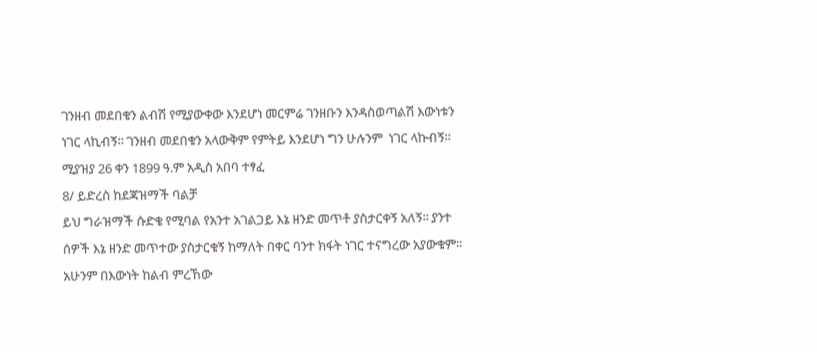ገንዘብ መደበቁን ልብሽ የሚያውቀው እንደሆነ መርምሬ ገንዘቡን እንዳስወጣልሽ እውነቱን ነገር ላኪብኝ፡፡ ገንዘብ መደበቁን አላውቅም የምትይ እንደሆነ ግን ሁሉንም  ነገር ላኩብኝ፡፡
ሚያዝያ 26 ቀን 1899 ዓ.ም አዲስ አበባ ተፃፈ
8/ ይድረስ ከደጃዝማች ባልቻ
ይህ ግራዝማች ሱድቄ የሚባል የአንተ አገልጋይ እኔ ዘንድ መጥቶ ያስታርቀኝ አለኝ፡፡ ያንተ ሰዎች እኔ ዘንድ መጥተው ያስታርቁኝ ከማለት በቀር ባንተ ክፋት ነገር ተናግረው አያውቁም፡፡ አሁንም በእውነት ከልብ ምረኸው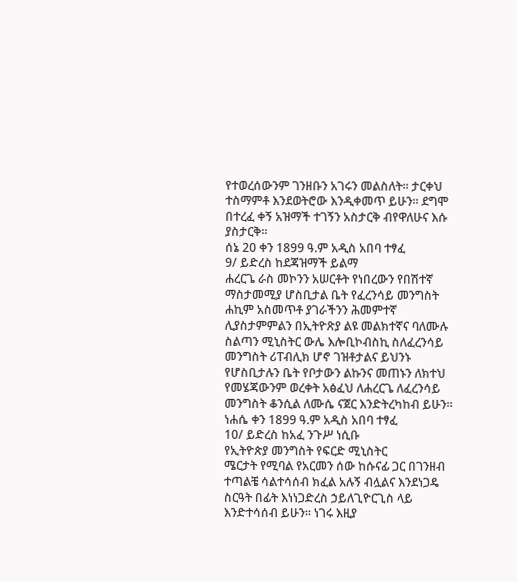የተወረሰውንም ገንዘቡን አገሩን መልስለት፡፡ ታርቀህ ተስማምቶ እንደወትሮው እንዲቀመጥ ይሁን፡፡ ደግሞ በተረፈ ቀኝ አዝማች ተገኝን አስታርቅ ብየዋለሁና እሱ ያስታርቅ፡፡
ሰኔ 20 ቀን 1899 ዓ.ም አዲስ አበባ ተፃፈ
9/ ይድረስ ከደጃዝማች ይልማ
ሐረርጌ ራስ መኮንን አሠርቶት የነበረውን የበሽተኛ ማስታመሚያ ሆስቢታል ቤት የፈረንሳይ መንግስት ሐኪም አስመጥቶ ያገራችንን ሕመምተኛ ሊያስታምምልን በኢትዮጽያ ልዩ መልክተኛና ባለሙሉ ስልጣን ሚኒስትር ውሌ እሎቢኮብስኪ ስለፈረንሳይ መንግስት ሪፐብሊክ ሆኖ ገዝቶታልና ይህንኑ የሆስቢታሉን ቤት የቦታውን ልኩንና መጠኑን ለክተህ የመሄጃውንም ወረቀት አፅፈህ ለሐረርጌ ለፈረንሳይ መንግስት ቆንሲል ለሙሴ ናጀር እንድትረካከብ ይሁን፡፡
ነሐሴ ቀን 1899 ዓ.ም አዲስ አበባ ተፃፈ
10/ ይድረስ ከአፈ ንጉሥ ነሲቡ
የኢትዮጵያ መንግስት የፍርድ ሚኒስትር
ሜርታት የሚባል የአርመን ሰው ከሱናፊ ጋር በገንዘብ ተጣልቼ ሳልተሳሰብ ክፈል አሉኝ ብሏልና እንደነጋዴ ስርዓት በፊት እነነጋድረስ ኃይለጊዮርጊስ ላይ እንድተሳሰብ ይሁን፡፡ ነገሩ እዚያ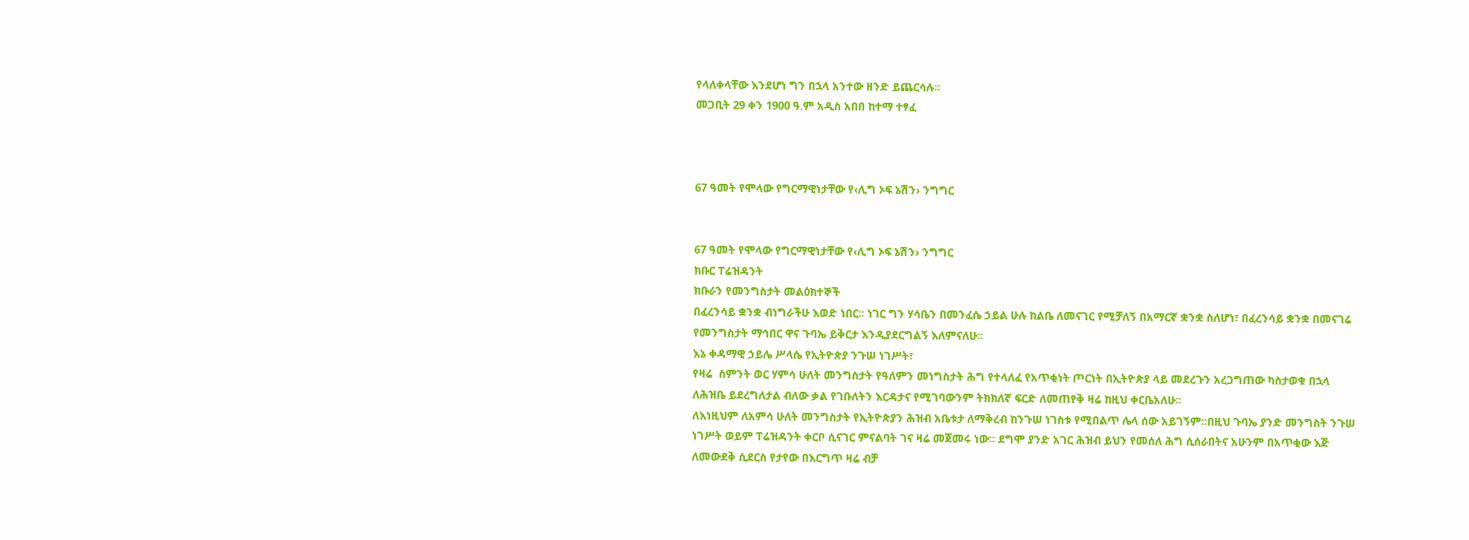የላለቀላቸው እንደሆነ ግን በኋላ አንተው ዘንድ ይጨርሳሉ፡፡
መጋቢት 29 ቀን 1900 ዓ.ም አዲስ አበበ ከተማ ተፃፈ



67 ዓመት የሞላው የግርማዊነታቸው የ‹ሊግ ኦፍ ኔሽን› ንግግር


67 ዓመት የሞላው የግርማዊነታቸው የ‹ሊግ ኦፍ ኔሽን› ንግግር
ክቡር ፐሬዝዳንት
ክቡራን የመንግስታት መልዕክተኞች
በፈረንሳይ ቋንቋ ብነግራችሁ እወድ ነበር፡፡ ነገር ግን ሃሳቤን በመንፈሴ ኃይል ሁሉ ከልቤ ለመናገር የሚቻለኝ በአማርኛ ቋንቋ ስለሆነ፣ በፈረንሳይ ቋንቋ በመናገሬ የመንግስታት ማኅበር ዋና ጉባኤ ይቅርታ እንዲያደርግልኝ እለምናለሁ፡፡
እኔ ቀዳማዊ ኃይሌ ሥላሴ የኢትዮጵያ ንጉሠ ነገሥት፣
የዛሬ  ስምንት ወር ሃምሳ ሁለት መንግስታት የዓለምን መነግስታት ሕግ የተላለፈ የአጥቂነት ጦርነት በኢትዮጵያ ላይ መደረጉን አረጋግጠው ካስታወቁ በኋላ ለሕዝቤ ይደረግለታል ብለው ቃል የገቡለትን እርዳታና የሚገባውንም ትክክለኛ ፍርድ ለመጠየቅ ዛሬ ከዚህ ቀርቤአለሁ፡፡
ለእነዚህም ለአምሳ ሁለት መንግስታት የኢትዮጵያን ሕዝብ አቤቱታ ለማቅረብ ከንጉሠ ነገስቱ የሚበልጥ ሌላ ሰው አይገኝም፡፡በዚህ ጉባኤ ያንድ መንግስት ንጉሠ ነገሥት ወይም ፐሬዝዳንት ቀርቦ ሲናገር ምናልባት ገና ዛሬ መጀመሩ ነው፡፡ ደግሞ ያንድ አገር ሕዝብ ይህን የመሰለ ሕግ ሲሰራበትና አሁንም በአጥቂው እጅ ለመውደቅ ሲደርስ የታየው በእርግጥ ዛሬ ብቻ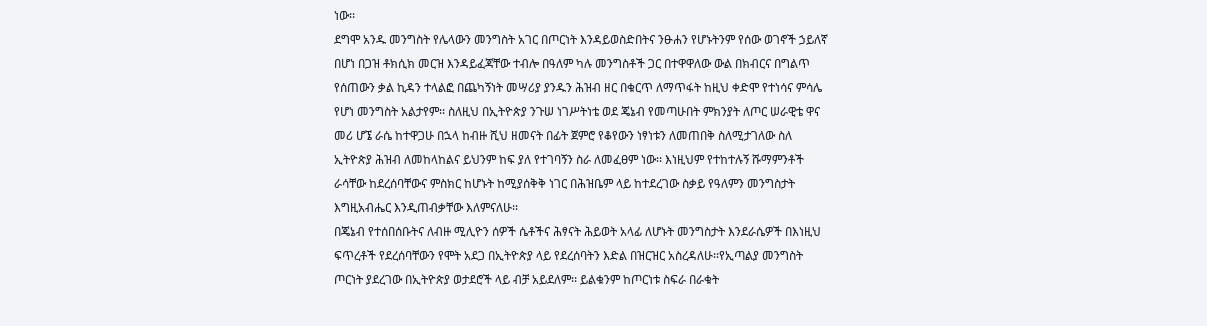ነው፡፡
ደግሞ አንዱ መንግስት የሌላውን መንግስት አገር በጦርነት እንዳይወስድበትና ንፁሐን የሆኑትንም የሰው ወገኖች ኃይለኛ በሆነ በጋዝ ቶክሲክ መርዝ እንዳይፈጃቸው ተብሎ በዓለም ካሉ መንግስቶች ጋር በተዋዋለው ውል በክብርና በግልጥ የሰጠውን ቃል ኪዳን ተላልፎ በጨካኝነት መሣሪያ ያንዱን ሕዝብ ዘር በቁርጥ ለማጥፋት ከዚህ ቀድሞ የተነሳና ምሳሌ የሆነ መንግስት አልታየም፡፡ ስለዚህ በኢትዮጵያ ንጉሠ ነገሥትነቴ ወደ ጄኔብ የመጣሁበት ምክንያት ለጦር ሠራዊቴ ዋና መሪ ሆኜ ራሴ ከተዋጋሁ በኋላ ከብዙ ሺህ ዘመናት በፊት ጀምሮ የቆየውን ነፃነቱን ለመጠበቅ ስለሚታገለው ስለ ኢትዮጵያ ሕዝብ ለመከላከልና ይህንም ከፍ ያለ የተገባኝን ስራ ለመፈፀም ነው፡፡ እነዚህም የተከተሉኝ ሹማምንቶች ራሳቸው ከደረሰባቸውና ምስክር ከሆኑት ከሚያሰቅቅ ነገር በሕዝቤም ላይ ከተደረገው ስቃይ የዓለምን መንግስታት እግዚአብሔር እንዲጠብቃቸው እለምናለሁ፡፡
በጄኔብ የተሰበሰቡትና ለብዙ ሚሊዮን ሰዎች ሴቶችና ሕፃናት ሕይወት አላፊ ለሆኑት መንግስታት እንደራሴዎች በእነዚህ ፍጥረቶች የደረሰባቸውን የሞት አደጋ በኢትዮጵያ ላይ የደረሰባትን እድል በዝርዝር አስረዳለሁ፡፡የኢጣልያ መንግስት ጦርነት ያደረገው በኢትዮጵያ ወታደሮች ላይ ብቻ አይደለም፡፡ ይልቁንም ከጦርነቱ ስፍራ በራቁት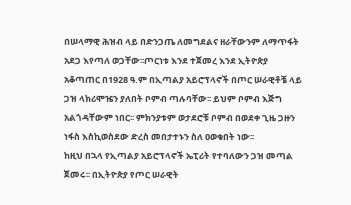በሠላማዊ ሕዝብ ላይ በድንጋጤ ለመግደልና ዘራቸውንም ለማጥፋት አደጋ እየጣለ ወጋቸው፡፡ጦርነቱ እንደ ተጀመረ እንደ ኢትዮጵያ አቆጣጠር በ1928 ዓ.ም በኢጣልያ አይሮፕላኖች በጦር ሠራዊቶቼ ላይ ጋዝ ላክሪሞዤን ያለበት ቦምብ ጣሉባቸው፡፡ ይህም ቦምብ እጅግ አልጎዳቸውም ነበር፡፡ ምክንያቱም ወታደሮቹ ቦምብ በወደቀ ጊዜ ጋዙን ነፋስ እስኪወስደው ድረስ መበታተኑን ስለ ዐወቁበት ነው፡፡
ከዚህ በኋላ የኢጣልያ አይሮፕላኖች ኤፒሪት የተባለውን ጋዝ መጣል ጀመሩ፡፡ በኢትዮጵያ የጦር ሠራዊት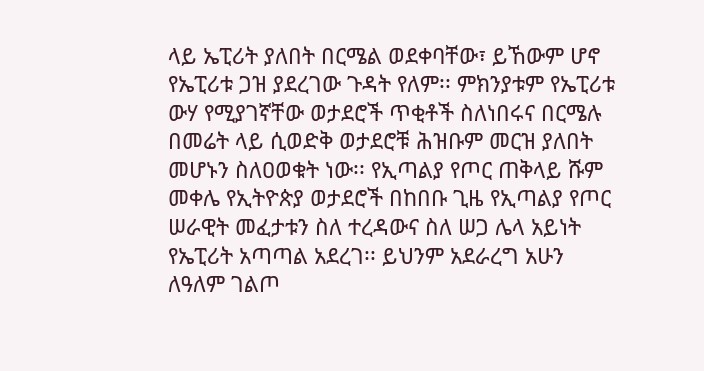ላይ ኤፒሪት ያለበት በርሜል ወደቀባቸው፣ ይኸውም ሆኖ የኤፒሪቱ ጋዝ ያደረገው ጉዳት የለም፡፡ ምክንያቱም የኤፒሪቱ ውሃ የሚያገኛቸው ወታደሮች ጥቂቶች ስለነበሩና በርሜሉ በመሬት ላይ ሲወድቅ ወታደሮቹ ሕዝቡም መርዝ ያለበት መሆኑን ስለዐወቁት ነው፡፡ የኢጣልያ የጦር ጠቅላይ ሹም መቀሌ የኢትዮጵያ ወታደሮች በከበቡ ጊዜ የኢጣልያ የጦር ሠራዊት መፈታቱን ስለ ተረዳውና ስለ ሠጋ ሌላ አይነት የኤፒሪት አጣጣል አደረገ፡፡ ይህንም አደራረግ አሁን ለዓለም ገልጦ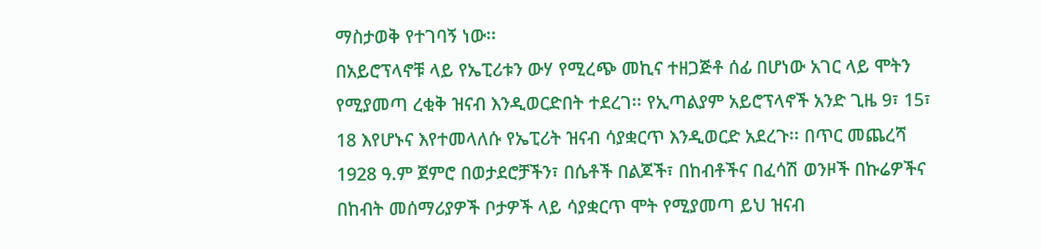ማስታወቅ የተገባኝ ነው፡፡
በአይሮፕላኖቹ ላይ የኤፒሪቱን ውሃ የሚረጭ መኪና ተዘጋጅቶ ሰፊ በሆነው አገር ላይ ሞትን የሚያመጣ ረቂቅ ዝናብ እንዲወርድበት ተደረገ፡፡ የኢጣልያም አይሮፕላኖች አንድ ጊዜ 9፣ 15፣ 18 እየሆኑና እየተመላለሱ የኤፒሪት ዝናብ ሳያቋርጥ እንዲወርድ አደረጉ፡፡ በጥር መጨረሻ 1928 ዓ.ም ጀምሮ በወታደሮቻችን፣ በሴቶች በልጆች፣ በከብቶችና በፈሳሽ ወንዞች በኩሬዎችና በከብት መሰማሪያዎች ቦታዎች ላይ ሳያቋርጥ ሞት የሚያመጣ ይህ ዝናብ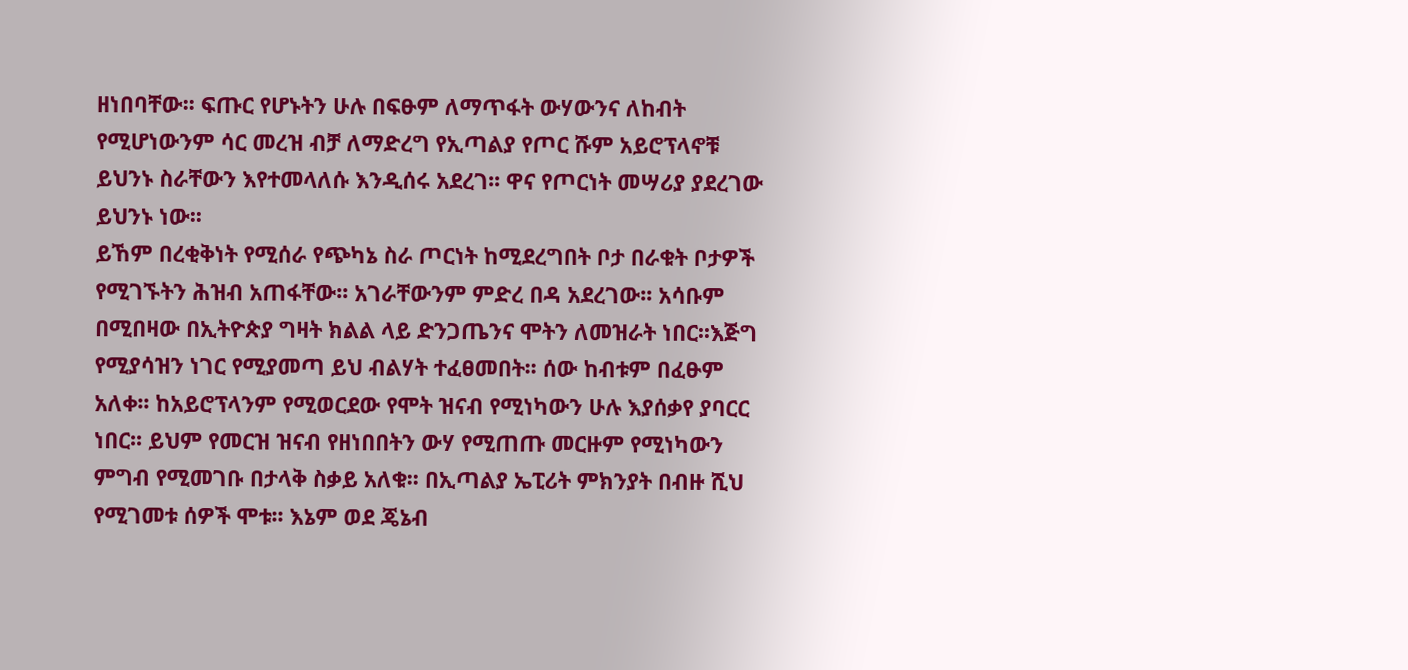ዘነበባቸው፡፡ ፍጡር የሆኑትን ሁሉ በፍፁም ለማጥፋት ውሃውንና ለከብት የሚሆነውንም ሳር መረዝ ብቻ ለማድረግ የኢጣልያ የጦር ሹም አይሮፕላኖቹ ይህንኑ ስራቸውን እየተመላለሱ እንዲሰሩ አደረገ፡፡ ዋና የጦርነት መሣሪያ ያደረገው ይህንኑ ነው፡፡
ይኸም በረቂቅነት የሚሰራ የጭካኔ ስራ ጦርነት ከሚደረግበት ቦታ በራቁት ቦታዎች የሚገኙትን ሕዝብ አጠፋቸው፡፡ አገራቸውንም ምድረ በዳ አደረገው፡፡ አሳቡም በሚበዛው በኢትዮጵያ ግዛት ክልል ላይ ድንጋጤንና ሞትን ለመዝራት ነበር፡፡እጅግ የሚያሳዝን ነገር የሚያመጣ ይህ ብልሃት ተፈፀመበት፡፡ ሰው ከብቱም በፈፁም አለቀ፡፡ ከአይሮፕላንም የሚወርደው የሞት ዝናብ የሚነካውን ሁሉ እያሰቃየ ያባርር ነበር፡፡ ይህም የመርዝ ዝናብ የዘነበበትን ውሃ የሚጠጡ መርዙም የሚነካውን ምግብ የሚመገቡ በታላቅ ስቃይ አለቁ፡፡ በኢጣልያ ኤፒሪት ምክንያት በብዙ ሺህ የሚገመቱ ሰዎች ሞቱ፡፡ እኔም ወደ ጄኔብ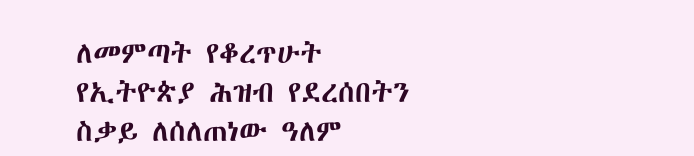ለመምጣት የቆረጥሁት የኢትዮጵያ ሕዝብ የደረሰበትን ስቃይ ለሰለጠነው ዓለም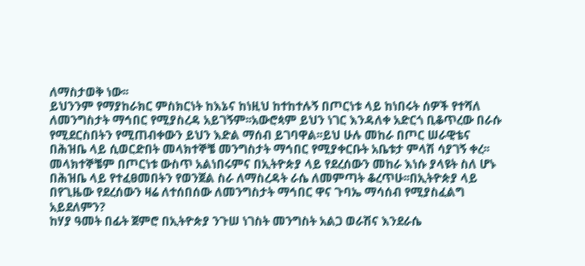ለማስታወቅ ነው፡፡
ይህንንም የማያከራክር ምስክርነት ከእኔና ከነዚህ ከተከተሉኝ በጦርነቱ ላይ ከነበሩት ሰዎች የተሻለ ለመንግስታት ማኅበር የሚያስረዳ አይገኝም፡፡አውሮጳም ይህን ነገር እንዳለቀ አድርጎ ቢቆጥረው በራሱ የሚደርስበትን የሚጠብቀውን ይህን እድል ማሰብ ይገባዋል፡፡ይህ ሁሉ መከራ በጦር ሠራዊቴና በሕዝቤ ላይ ሲወርድበት መላክተኞቼ መንግስታት ማኅበር የሚያቀርቡት አቤቱታ ምላሽ ሳያገኝ ቀረ፡፡ መላክተኞቼም በጦርነቱ ውስጥ አልነበሩምና በኢትዮጵያ ላይ የደረሰውን መከራ እነሱ ያላዩት ስለ ሆኑ በሕዝቤ ላይ የተፈፀመበትን የወንጀል ስራ ለማስረዳት ራሴ ለመምጣት ቆረጥሁ፡፡በኢትዮጵያ ላይ በየጊዜው የደረሰውን ዛሬ ለተሰበሰው ለመንግስታት ማኅበር ዋና ጉባኤ ማሳሰብ የሚያስፈልግ አይደለምን?
ከሃያ ዓመት በፊት ጀምሮ በኢትዮጵያ ንጉሠ ነገስት መንግስት አልጋ ወራሽና እንደራሴ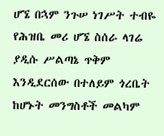ሆኜ በኋም ንጉሠ ነገሥት ተብዬ የሕዝቤ መሪ ሆኜ ስሰራ ላገሬ ያዲሱ ሥልጣኔ ጥቅም እንዲደርሰው በተለይም ጎረቤት ከሆኑት መንግስቶች መልካም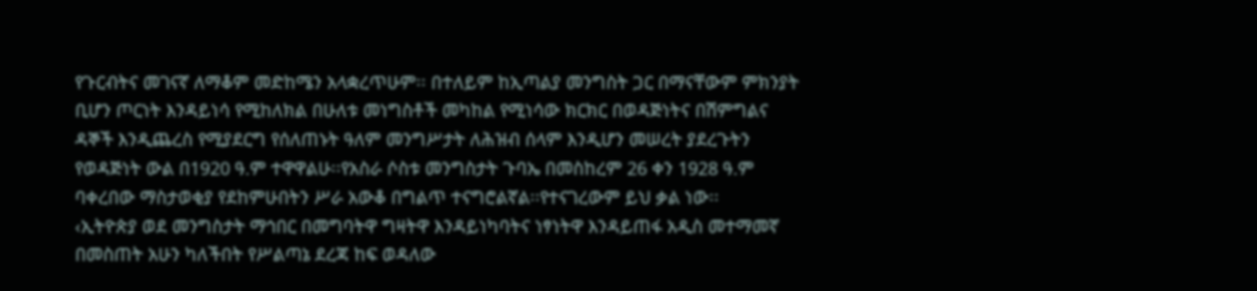የጉርብትና መገናኛ ለማቆም መድከሜን አላቋረጥሁም፡፡ በተለይም ከኢጣልያ መንግስት ጋር በማናቸውም ምክንያት ቢሆን ጦርነት እንዳይነሳ የሚከለክል በሁለቱ መነግስቶች መካከል የሚነሳው ክርክር በወዳጅነትና በሽምግልና ዳኞች እንዲጨረስ የሚያደርግ የሰለጠኑት ዓለም መንግሥታት ለሕዝብ ሰላም እንዲሆን መሠረት ያደረጉትን የወዳጅነት ውል በ1920 ዓ.ም ተዋዋልሁ፡፡የአስራ ሶስቱ መንግስታት ጉባኤ በመስከረም 26 ቀን 1928 ዓ.ም ባቀረበው ማስታወቂያ የደከምሁበትን ሥራ አውቆ በግልጥ ተናግሮልኛል፡፡የተናገረውም ይህ ቃል ነው፡፡
‹ኢትዮጵያ ወደ መንግስታት ማኅበር በመግባትዋ ግዛትዋ እንዳይነካባትና ነፃነትዋ እንዳይጠፋ አዲስ መተማመኛ በመስጠት አሁን ካለችበት የሥልጣኔ ደረጃ ከፍ ወዳለው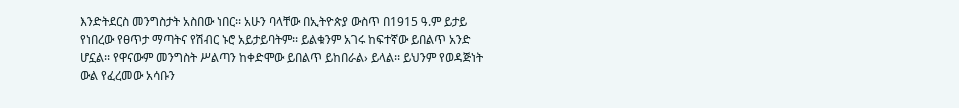እንድትደርስ መንግስታት አስበው ነበር፡፡ አሁን ባላቸው በኢትዮጵያ ውስጥ በ1915 ዓ.ም ይታይ የነበረው የፀጥታ ማጣትና የሽብር ኑሮ አይታይባትም፡፡ ይልቁንም አገሩ ከፍተኛው ይበልጥ አንድ ሆኗል፡፡ የዋናውም መንግስት ሥልጣን ከቀድሞው ይበልጥ ይከበራል› ይላል፡፡ ይህንም የወዳጅነት ውል የፈረመው አሳቡን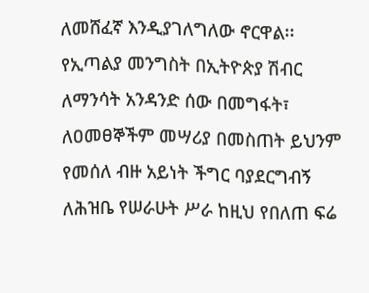ለመሸፈኛ እንዲያገለግለው ኖርዋል፡፡የኢጣልያ መንግስት በኢትዮጵያ ሽብር ለማንሳት አንዳንድ ሰው በመግፋት፣ ለዐመፀኞችም መሣሪያ በመስጠት ይህንም የመሰለ ብዙ አይነት ችግር ባያደርግብኝ ለሕዝቤ የሠራሁት ሥራ ከዚህ የበለጠ ፍሬ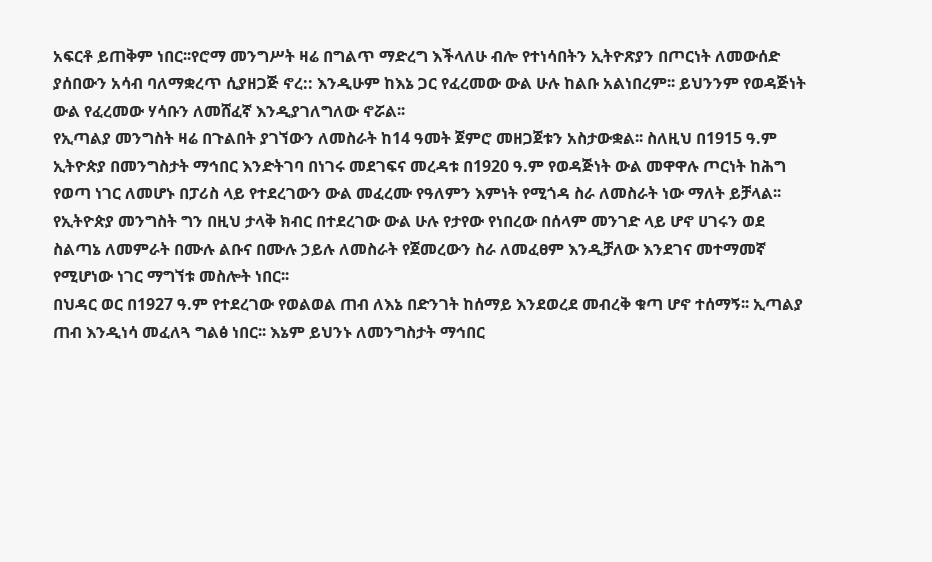አፍርቶ ይጠቅም ነበር፡፡የሮማ መንግሥት ዛሬ በግልጥ ማድረግ እችላለሁ ብሎ የተነሳበትን ኢትዮጽያን በጦርነት ለመውሰድ ያሰበውን አሳብ ባለማቋረጥ ሲያዘጋጅ ኖረ:: እንዲሁም ከእኔ ጋር የፈረመው ውል ሁሉ ከልቡ አልነበረም፡፡ ይህንንም የወዳጅነት ውል የፈረመው ሃሳቡን ለመሸፈኛ እንዲያገለግለው ኖሯል፡፡
የኢጣልያ መንግስት ዛሬ በጉልበት ያገኘውን ለመስራት ከ14 ዓመት ጀምሮ መዘጋጀቱን አስታውቋል፡፡ ስለዚህ በ1915 ዓ.ም ኢትዮጵያ በመንግስታት ማኅበር እንድትገባ በነገሩ መደገፍና መረዳቱ በ1920 ዓ.ም የወዳጅነት ውል መዋዋሉ ጦርነት ከሕግ የወጣ ነገር ለመሆኑ በፓሪስ ላይ የተደረገውን ውል መፈረሙ የዓለምን እምነት የሚጎዳ ስራ ለመስራት ነው ማለት ይቻላል፡፡ የኢትዮጵያ መንግስት ግን በዚህ ታላቅ ክብር በተደረገው ውል ሁሉ የታየው የነበረው በሰላም መንገድ ላይ ሆኖ ሀገሩን ወደ ስልጣኔ ለመምራት በሙሉ ልቡና በሙሉ ኃይሉ ለመስራት የጀመረውን ስራ ለመፈፀም እንዲቻለው እንደገና መተማመኛ የሚሆነው ነገር ማግኘቱ መስሎት ነበር፡፡
በህዳር ወር በ1927 ዓ.ም የተደረገው የወልወል ጠብ ለእኔ በድንገት ከሰማይ እንደወረደ መብረቅ ቁጣ ሆኖ ተሰማኝ፡፡ ኢጣልያ ጠብ እንዲነሳ መፈለጓ ግልፅ ነበር፡፡ እኔም ይህንኑ ለመንግስታት ማኅበር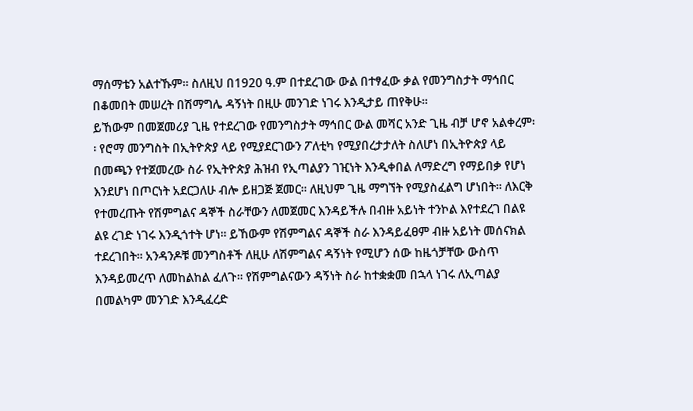ማሰማቴን አልተኹም፡፡ ስለዚህ በ1920 ዓ.ም በተደረገው ውል በተፃፈው ቃል የመንግስታት ማኅበር በቆመበት መሠረት በሽማግሌ ዳኝነት በዚሁ መንገድ ነገሩ እንዲታይ ጠየቅሁ፡፡
ይኸውም በመጀመሪያ ጊዜ የተደረገው የመንግስታት ማኅበር ውል መሻር አንድ ጊዜ ብቻ ሆኖ አልቀረም፡፡ የሮማ መንግስት በኢትዮጵያ ላይ የሚያደርገውን ፖለቲካ የሚያበረታታለት ስለሆነ በኢትዮጵያ ላይ በመጫን የተጀመረው ስራ የኢትዮጵያ ሕዝብ የኢጣልያን ገዢነት እንዲቀበል ለማድረግ የማይበቃ የሆነ እንደሆነ በጦርነት አደርጋለሁ ብሎ ይዘጋጅ ጀመር፡፡ ለዚህም ጊዜ ማግኘት የሚያስፈልግ ሆነበት፡፡ ለእርቅ የተመረጡት የሽምግልና ዳኞች ስራቸውን ለመጀመር እንዳይችሉ በብዙ አይነት ተንኮል እየተደረገ በልዩ ልዩ ረገድ ነገሩ እንዲጎተት ሆነ፡፡ ይኸውም የሽምግልና ዳኞች ስራ እንዳይፈፀም ብዙ አይነት መሰናክል ተደረገበት፡፡ አንዳንዶቹ መንግስቶች ለዚሁ ለሽምግልና ዳኝነት የሚሆን ሰው ከዜጎቻቸው ውስጥ እንዳይመረጥ ለመከልከል ፈለጉ፡፡ የሽምግልናውን ዳኝነት ስራ ከተቋቋመ በኋላ ነገሩ ለኢጣልያ በመልካም መንገድ እንዲፈረድ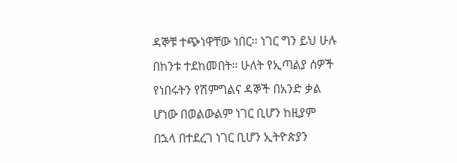ዳኞቹ ተጭነዋቸው ነበር፡፡ ነገር ግን ይህ ሁሉ በከንቱ ተደከመበት፡፡ ሁለት የኢጣልያ ሰዎች የነበሩትን የሽምግልና ዳኞች በአንድ ቃል ሆነው በወልውልም ነገር ቢሆን ከዚያም በኋላ በተደረገ ነገር ቢሆን ኢትዮጵያን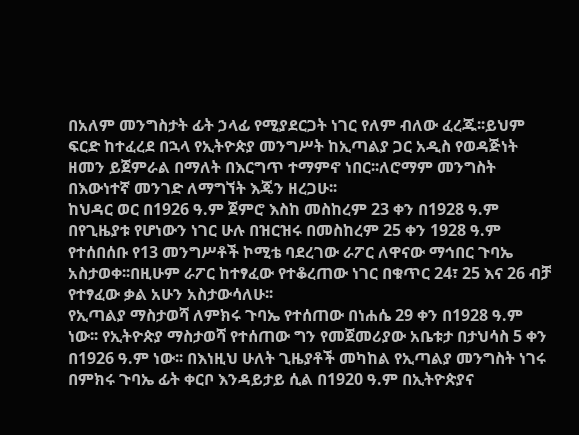በአለም መንግስታት ፊት ኃላፊ የሚያደርጋት ነገር የለም ብለው ፈረጁ፡፡ይህም ፍርድ ከተፈረደ በኋላ የኢትዮጵያ መንግሥት ከኢጣልያ ጋር አዲስ የወዳጅነት ዘመን ይጀምራል በማለት በእርግጥ ተማምኖ ነበር፡፡ለሮማም መንግስት በእውነተኛ መንገድ ለማግኘት እጄን ዘረጋሁ፡፡
ከህዳር ወር በ1926 ዓ.ም ጀምሮ እስከ መስከረም 23 ቀን በ1928 ዓ.ም በየጊዜያቱ የሆነውን ነገር ሁሉ በዝርዝሩ በመስከረም 25 ቀን 1928 ዓ.ም የተሰበሰቡ የ13 መንግሥቶች ኮሚቴ ባደረገው ራፖር ለዋናው ማኅበር ጉባኤ አስታወቀ፡፡በዚሁም ራፖር ከተፃፈው የተቆረጠው ነገር በቁጥር 24፣ 25 እና 26 ብቻ የተፃፈው ቃል አሁን አስታውሳለሁ፡፡
የኢጣልያ ማስታወሻ ለምክሩ ጉባኤ የተሰጠው በነሐሴ 29 ቀን በ1928 ዓ.ም ነው፡፡ የኢትዮጵያ ማስታወሻ የተሰጠው ግን የመጀመሪያው አቤቱታ በታህሳስ 5 ቀን በ1926 ዓ.ም ነው፡፡ በእነዚህ ሁለት ጊዜያቶች መካከል የኢጣልያ መንግስት ነገሩ በምክሩ ጉባኤ ፊት ቀርቦ እንዳይታይ ሲል በ1920 ዓ.ም በኢትዮጵያና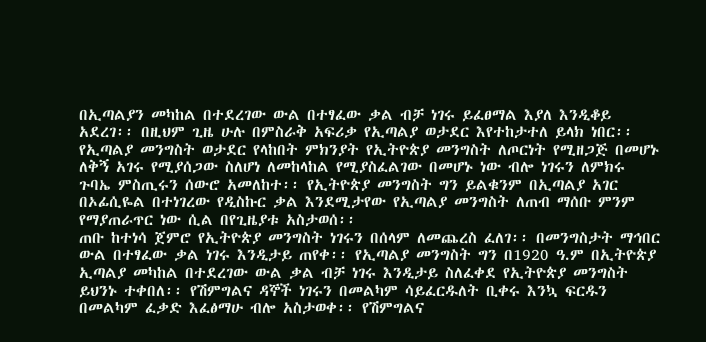በኢጣልያን መካከል በተደረገው ውል በተፃፈው ቃል ብቻ ነገሩ ይፈፀማል እያለ እንዲቆይ አደረገ፡፡ በዚህም ጊዜ ሁሉ በምስራቅ አፍሪቃ የኢጣልያ ወታደር እየተከታተለ ይላክ ነበር፡፡ የኢጣልያ መንግስት ወታደር የላከበት ምክንያት የኢትዮጵያ መንግስት ለጦርነት የሚዘጋጅ በመሆኑ ለቅኝ አገሩ የሚያሰጋው ስለሆነ ለመከላከል የሚያስፈልገው በመሆኑ ነው ብሎ ነገሩን ለምክሩ ጉባኤ ምስጢሩን ሰውሮ አመለከተ፡፡ የኢትዮጵያ መንግስት ግን ይልቁንም በኢጣልያ አገር በኦፊሲዬል በተነገረው የዲስኩር ቃል እንደሚታየው የኢጣልያ መንግስት ለጠብ ማሰቡ ምንም የማያጠራጥር ነው ሲል በየጊዜያቱ አስታወሰ፡፡
ጠቡ ከተነሳ ጀምሮ የኢትዮጵያ መንግስት ነገሩን በሰላም ለመጨረስ ፈለገ፡፡ በመንግስታት ማኅበር ውል በተፃፈው ቃል ነገሩ እንዲታይ ጠየቀ፡፡ የኢጣልያ መንግስት ግን በ1920 ዓ.ም በኢትዮጵያ ኢጣልያ መካከል በተደረገው ውል ቃል ብቻ ነገሩ እንዲታይ ስለፈቀደ የኢትዮጵያ መንግስት ይህንኑ ተቀበለ፡፡ የሽምግልና ዳኞች ነገሩን በመልካም ሳይፈርዱለት ቢቀሩ እንኳ ፍርዱን በመልካም ፈቃድ እፈፅማሁ ብሎ አስታወቀ፡፡ የሽምግልና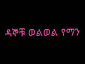ዳኞቹ ወልወል የማን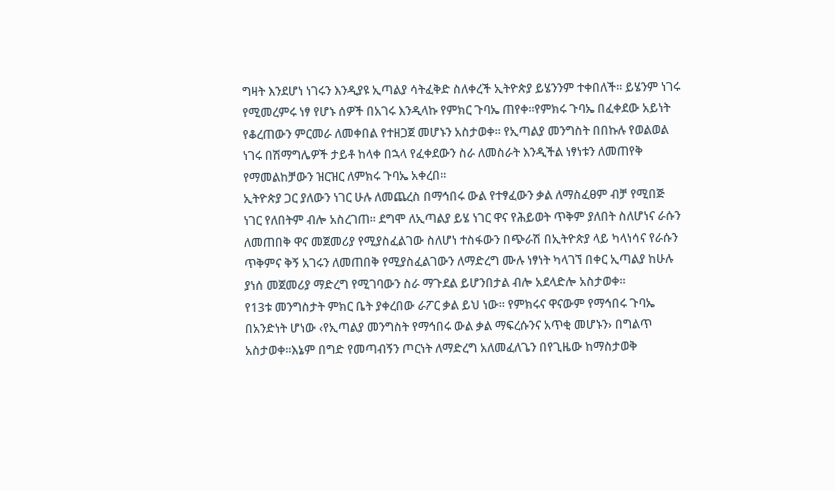ግዛት እንደሆነ ነገሩን እንዲያዩ ኢጣልያ ሳትፈቅድ ስለቀረች ኢትዮጵያ ይሄንንም ተቀበለች፡፡ ይሄንም ነገሩ የሚመረምሩ ነፃ የሆኑ ሰዎች በአገሩ እንዲላኩ የምክር ጉባኤ ጠየቀ፡፡የምክሩ ጉባኤ በፈቀደው አይነት የቆረጠውን ምርመራ ለመቀበል የተዘጋጀ መሆኑን አስታወቀ፡፡ የኢጣልያ መንግስት በበኩሉ የወልወል ነገሩ በሽማግሌዎች ታይቶ ከላቀ በኋላ የፈቀደውን ስራ ለመስራት እንዲችል ነፃነቱን ለመጠየቅ የማመልከቻውን ዝርዝር ለምክሩ ጉባኤ አቀረበ፡፡
ኢትዮጵያ ጋር ያለውን ነገር ሁሉ ለመጨረስ በማኅበሩ ውል የተፃፈውን ቃል ለማስፈፀም ብቻ የሚበጅ ነገር የለበትም ብሎ አስረገጠ፡፡ ደግሞ ለኢጣልያ ይሄ ነገር ዋና የሕይወት ጥቅም ያለበት ስለሆነና ራሱን ለመጠበቅ ዋና መጀመሪያ የሚያስፈልገው ስለሆነ ተስፋውን በጭራሽ በኢትዮጵያ ላይ ካላነሳና የራሱን ጥቅምና ቅኝ አገሩን ለመጠበቅ የሚያስፈልገውን ለማድረግ ሙሉ ነፃነት ካላገኘ በቀር ኢጣልያ ከሁሉ ያነሰ መጀመሪያ ማድረግ የሚገባውን ስራ ማጉደል ይሆንበታል ብሎ አደላድሎ አስታወቀ፡፡
የ13ቱ መንግስታት ምክር ቤት ያቀረበው ራፖር ቃል ይህ ነው፡፡ የምክሩና ዋናውም የማኅበሩ ጉባኤ በአንድነት ሆነው ‹የኢጣልያ መንግስት የማኅበሩ ውል ቃል ማፍረሱንና አጥቂ መሆኑን› በግልጥ አስታወቀ፡፡እኔም በግድ የመጣብኝን ጦርነት ለማድረግ አለመፈለጌን በየጊዜው ከማስታወቅ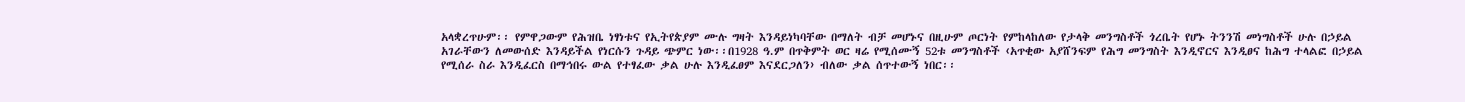አላቋረጥሁም፡፡ የምዋጋውም የሕዝቤ ነፃነቱና የኢትየጵያም ሙሉ ግዛት እንዳይነካባቸው በማለት ብቻ መሆኑና በዚሁም ጦርነት የምከላከለው የታላቅ መንግስቶች ጎረቤት የሆኑ ትንንሽ መነግስቶች ሁሉ በኃይል አገራቸውን ለመውሰድ እንዳይችል የነርሱን ጉዳይ ጭምር ነው፡፡በ1928 ዓ.ም በጥቅምት ወር ዛሬ የሚሰሙኝ 52ቱ መንግስቶች ‹አጥቂው አያሸንፍም የሕግ መንግስት እንዲኖርና እንዲፀና ከሕግ ተላልፎ በኃይል የሚሰራ ስራ እንዲፈርስ በማኅበሩ ውል የተፃፈው ቃል ሁሉ እንዲፈፀም እናደርጋለን› ብለው ቃል ሰጥተውኝ ነበር፡፡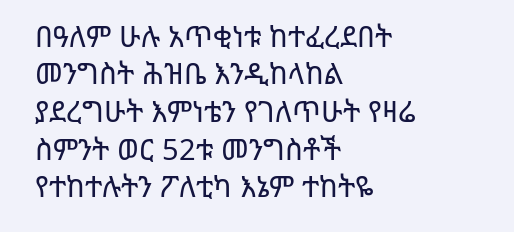በዓለም ሁሉ አጥቂነቱ ከተፈረደበት መንግስት ሕዝቤ እንዲከላከል ያደረግሁት እምነቴን የገለጥሁት የዛሬ ስምንት ወር 52ቱ መንግስቶች የተከተሉትን ፖለቲካ እኔም ተከትዬ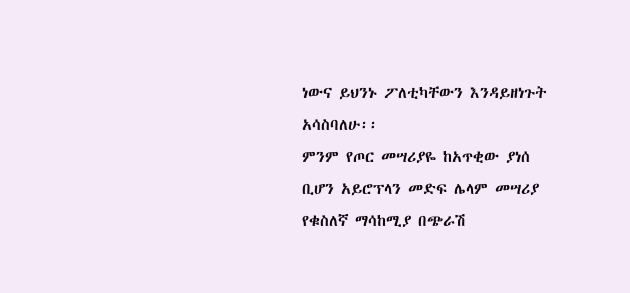ነውና ይህንኑ ፖለቲካቸውን እንዳይዘነጉት አሳስባለሁ፡፡
ምንም የጦር መሣሪያዬ ከአጥቂው ያነሰ ቢሆን አይሮፕላን መድፍ ሌላም መሣሪያ የቁስለኛ ማሳከሚያ በጭራሽ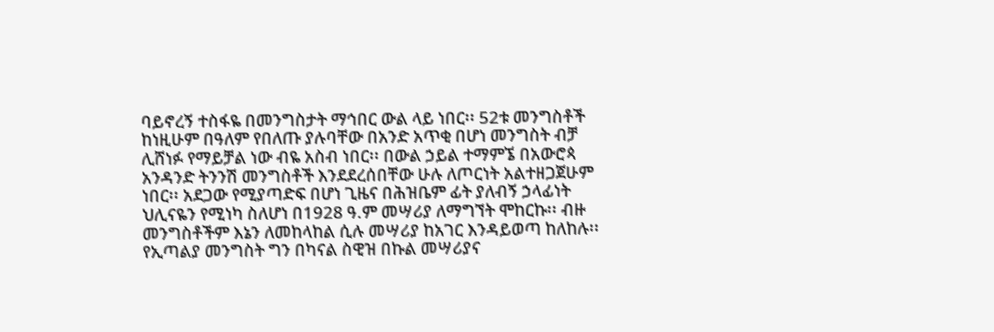ባይኖረኝ ተስፋዬ በመንግስታት ማኅበር ውል ላይ ነበር፡፡ 52ቱ መንግስቶች ከነዚሁም በዓለም የበለጡ ያሉባቸው በአንድ አጥቂ በሆነ መንግስት ብቻ ሊሸነፉ የማይቻል ነው ብዬ አስብ ነበር፡፡ በውል ኃይል ተማምኜ በአውሮጳ አንዳንድ ትንንሽ መንግስቶች እንደደረሰበቸው ሁሉ ለጦርነት አልተዘጋጀሁም ነበር፡፡ አደጋው የሚያጣድፍ በሆነ ጊዜና በሕዝቤም ፊት ያለብኝ ኃላፊነት ህሊናዬን የሚነካ ስለሆነ በ1928 ዓ.ም መሣሪያ ለማግኘት ሞከርኩ፡፡ ብዙ መንግስቶችም እኔን ለመከላከል ሲሉ መሣሪያ ከአገር እንዳይወጣ ከለከሉ፡፡ የኢጣልያ መንግስት ግን በካናል ስዊዝ በኩል መሣሪያና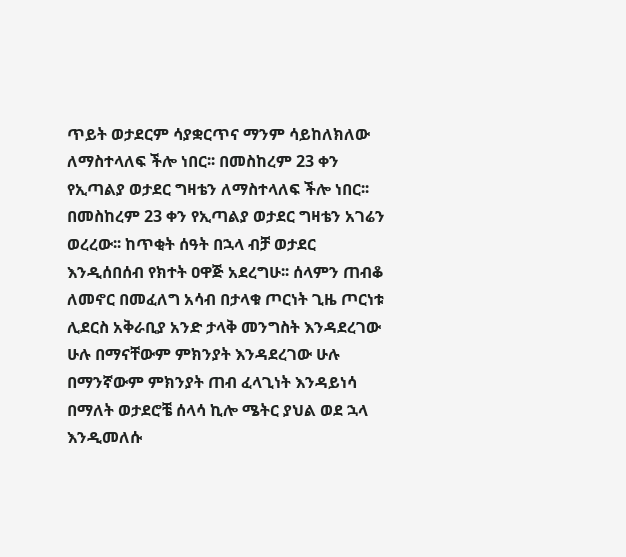ጥይት ወታደርም ሳያቋርጥና ማንም ሳይከለክለው ለማስተላለፍ ችሎ ነበር፡፡ በመስከረም 23 ቀን የኢጣልያ ወታደር ግዛቴን ለማስተላለፍ ችሎ ነበር፡፡ በመስከረም 23 ቀን የኢጣልያ ወታደር ግዛቴን አገሬን ወረረው፡፡ ከጥቂት ሰዓት በኋላ ብቻ ወታደር እንዲሰበሰብ የክተት ዐዋጅ አደረግሁ፡፡ ሰላምን ጠብቆ ለመኖር በመፈለግ አሳብ በታላቁ ጦርነት ጊዜ ጦርነቱ ሊደርስ አቅራቢያ አንድ ታላቅ መንግስት እንዳደረገው ሁሉ በማናቸውም ምክንያት እንዳደረገው ሁሉ በማንኛውም ምክንያት ጠብ ፈላጊነት እንዳይነሳ በማለት ወታደሮቼ ሰላሳ ኪሎ ሜትር ያህል ወደ ኋላ እንዲመለሱ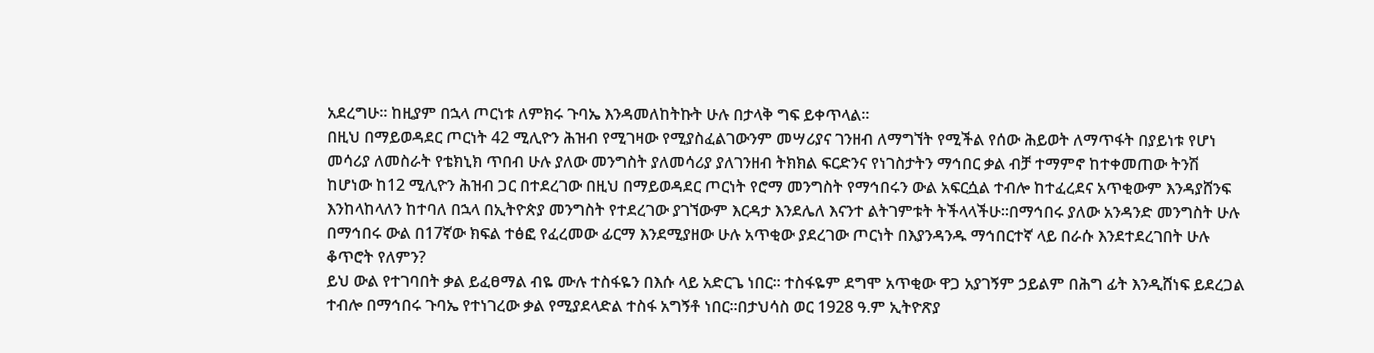አደረግሁ፡፡ ከዚያም በኋላ ጦርነቱ ለምክሩ ጉባኤ እንዳመለከትኩት ሁሉ በታላቅ ግፍ ይቀጥላል፡፡
በዚህ በማይወዳደር ጦርነት 42 ሚሊዮን ሕዝብ የሚገዛው የሚያስፈልገውንም መሣሪያና ገንዘብ ለማግኘት የሚችል የሰው ሕይወት ለማጥፋት በያይነቱ የሆነ መሳሪያ ለመስራት የቴክኒክ ጥበብ ሁሉ ያለው መንግስት ያለመሳሪያ ያለገንዘብ ትክክል ፍርድንና የነገስታትን ማኅበር ቃል ብቻ ተማምኖ ከተቀመጠው ትንሽ ከሆነው ከ12 ሚሊዮን ሕዝብ ጋር በተደረገው በዚህ በማይወዳደር ጦርነት የሮማ መንግስት የማኅበሩን ውል አፍርሷል ተብሎ ከተፈረደና አጥቂውም እንዳያሸንፍ እንከላከላለን ከተባለ በኋላ በኢትዮጵያ መንግስት የተደረገው ያገኘውም እርዳታ እንደሌለ እናንተ ልትገምቱት ትችላላችሁ፡፡በማኅበሩ ያለው አንዳንድ መንግስት ሁሉ በማኅበሩ ውል በ17ኛው ክፍል ተፅፎ የፈረመው ፊርማ እንደሚያዘው ሁሉ አጥቂው ያደረገው ጦርነት በእያንዳንዱ ማኅበርተኛ ላይ በራሱ እንደተደረገበት ሁሉ ቆጥሮት የለምን?
ይህ ውል የተገባበት ቃል ይፈፀማል ብዬ ሙሉ ተስፋዬን በእሱ ላይ አድርጌ ነበር፡፡ ተስፋዬም ደግሞ አጥቂው ዋጋ አያገኝም ኃይልም በሕግ ፊት እንዲሸነፍ ይደረጋል ተብሎ በማኅበሩ ጉባኤ የተነገረው ቃል የሚያደላድል ተስፋ አግኝቶ ነበር፡፡በታህሳስ ወር 1928 ዓ.ም ኢትዮጽያ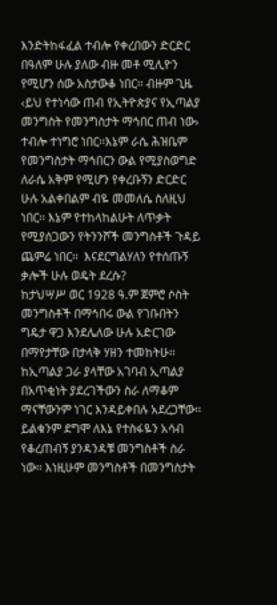እንድትከፋፈል ተብሎ የቀረበውን ድርድር በዓለም ሁሉ ያለው ብዙ መቶ ሚሊዮን የሚሆን ሰው አስታውቆ ነበር፡፡ ብዙም ጊዜ ‹ይህ የተነሳው ጠብ የኢትዮጵያና የኢጣልያ መንግስት የመንግስታት ማኅበር ጠብ ነው› ተብሎ ተነግሮ ነበር፡፡እኔም ራሴ ሕዝቤም የመንግስታት ማኅበርን ውል የሚያስወግድ ለራሴ አቅም የሚሆን የቀረቡኝን ድርድር ሁሉ አልቀበልም ብዬ መመለሴ ስለዚህ ነበር፡፡ እኔም የተከላከልሁት ለጥቃት የሚያሰጋውን የትንንሾች መንግስቶች ጉዳይ ጨምሬ ነበር፡፡  እናደርግልሃለን የተሰጡኝ ቃሎች ሁሉ ወዴት ደረሱ?
ከታህሣሥ ወር 1928 ዓ.ም ጀምሮ ሶስት መንግስቶች በማኅበሩ ውል የገቡበትን ግዴታ ዋጋ እንደሌለው ሁሉ አድርገው በማየታቸው በታላቅ ሃዘን ተመከትሁ፡፡ ከኢጣልያ ጋራ ያላቸው አገባብ ኢጣልያ በአጥቂነት ያደረገችውን ስራ ለማቆም ማናቸውንም ነገር እንዳይቀበሉ አደረጋቸው፡፡ይልቁንም ደግሞ ለእኔ የተስፋዬን አሳብ የቆረጠብኝ ያንዳንዳቹ መንግስቶች ስራ ነው፡፡ እነዚሁም መንግስቶች በመንግስታት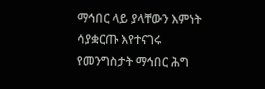ማኅበር ላይ ያላቸውን እምነት ሳያቋርጡ እየተናገሩ የመንግስታት ማኅበር ሕግ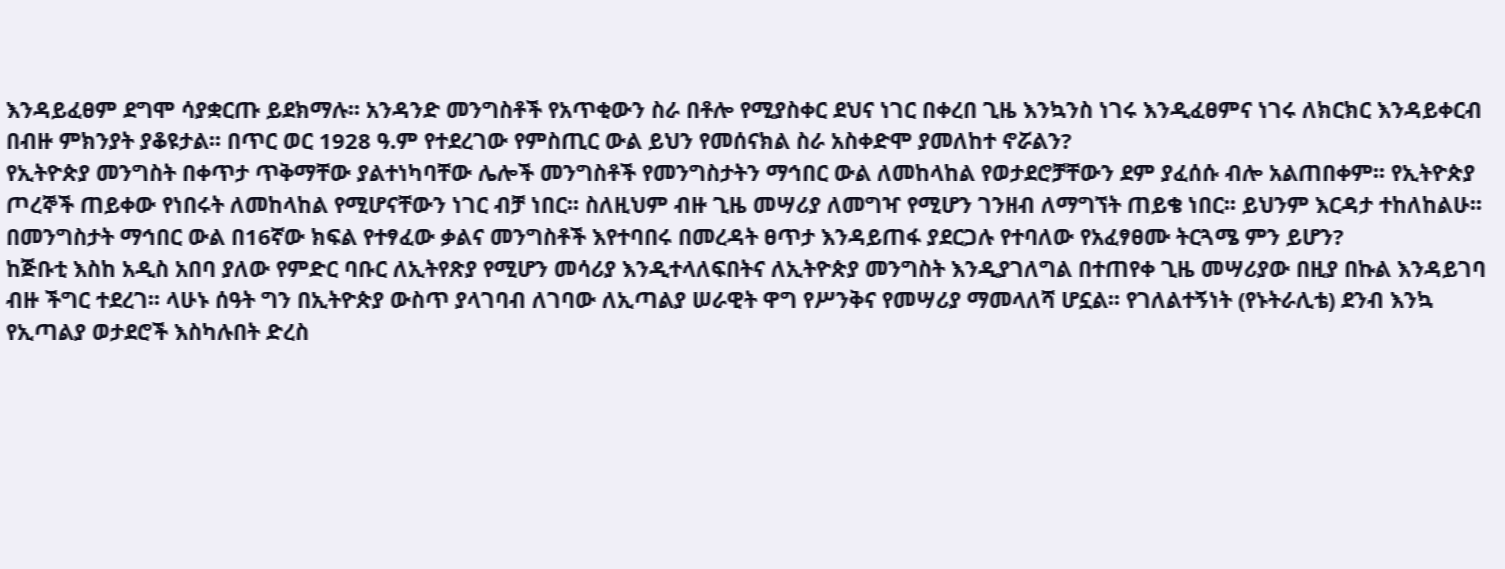እንዳይፈፀም ደግሞ ሳያቋርጡ ይደክማሉ፡፡ አንዳንድ መንግስቶች የአጥቂውን ስራ በቶሎ የሚያስቀር ደህና ነገር በቀረበ ጊዜ እንኳንስ ነገሩ እንዲፈፀምና ነገሩ ለክርክር እንዳይቀርብ በብዙ ምክንያት ያቆዩታል፡፡ በጥር ወር 1928 ዓ.ም የተደረገው የምስጢር ውል ይህን የመሰናክል ስራ አስቀድሞ ያመለከተ ኖሯልን?
የኢትዮጵያ መንግስት በቀጥታ ጥቅማቸው ያልተነካባቸው ሌሎች መንግስቶች የመንግስታትን ማኅበር ውል ለመከላከል የወታደሮቻቸውን ደም ያፈሰሱ ብሎ አልጠበቀም፡፡ የኢትዮጵያ ጦረኞች ጠይቀው የነበሩት ለመከላከል የሚሆናቸውን ነገር ብቻ ነበር፡፡ ስለዚህም ብዙ ጊዜ መሣሪያ ለመግዣ የሚሆን ገንዘብ ለማግኘት ጠይቄ ነበር፡፡ ይህንም እርዳታ ተከለከልሁ፡፡ በመንግስታት ማኅበር ውል በ16ኛው ክፍል የተፃፈው ቃልና መንግስቶች እየተባበሩ በመረዳት ፀጥታ እንዳይጠፋ ያደርጋሉ የተባለው የአፈፃፀሙ ትርጓሜ ምን ይሆን?
ከጅቡቲ እስከ አዲስ አበባ ያለው የምድር ባቡር ለኢትየጽያ የሚሆን መሳሪያ እንዲተላለፍበትና ለኢትዮጵያ መንግስት እንዲያገለግል በተጠየቀ ጊዜ መሣሪያው በዚያ በኩል እንዳይገባ ብዙ ችግር ተደረገ፡፡ ላሁኑ ሰዓት ግን በኢትዮጵያ ውስጥ ያላገባብ ለገባው ለኢጣልያ ሠራዊት ዋግ የሥንቅና የመሣሪያ ማመላለሻ ሆኗል፡፡ የገለልተኝነት (የኑትራሊቴ) ደንብ እንኳ የኢጣልያ ወታደሮች እስካሉበት ድረስ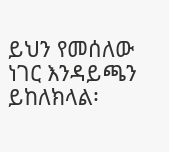ይህን የመሰለው ነገር እንዳይጫን ይከለክላል፡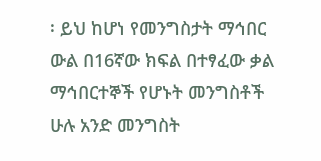፡ ይህ ከሆነ የመንግስታት ማኅበር ውል በ16ኛው ክፍል በተፃፈው ቃል ማኅበርተኞች የሆኑት መንግስቶች ሁሉ አንድ መንግስት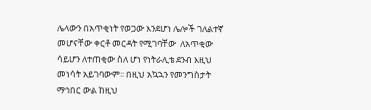ሌላውን በአጥቂነት የወጋው እንደሆነ ሌሎች ገለልተኛ መሆናቸው ቀርቶ መርዳት የሚገባቸው  ለአጥቂው ሳይሆን ለተጠቂው ስለ ሆነ የነትራሊቴ ደንብ እዚህ መነሳት አይገባውም፡፡ በዚህ አኳኋን የመንግስታት ማኅበር ውል ከዚህ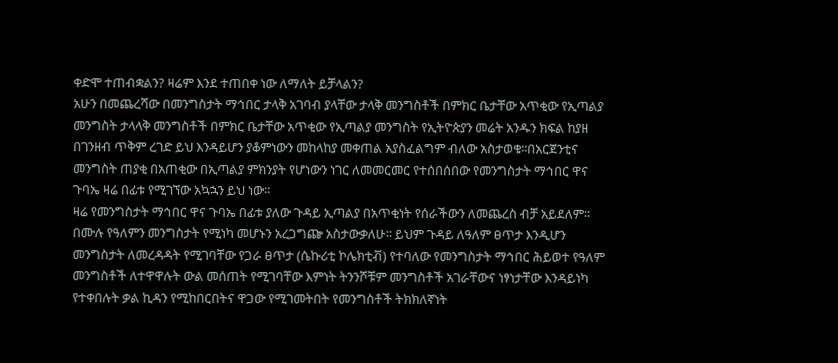ቀድሞ ተጠብቋልን? ዛሬም እንደ ተጠበቀ ነው ለማለት ይቻላልን?
አሁን በመጨረሻው በመንግስታት ማኅበር ታላቅ አገባብ ያላቸው ታላቅ መንግስቶች በምክር ቤታቸው አጥቂው የኢጣልያ መንግስት ታላላቅ መንግስቶች በምክር ቤታቸው አጥቂው የኢጣልያ መንግስት የኢትዮጵያን መሬት አንዱን ክፍል ከያዘ በገንዘብ ጥቅም ረገድ ይህ እንዳይሆን ያቆምነውን መከላከያ መቀጠል አያስፈልግም ብለው አስታወቁ፡፡በአርጀንቲና መንግስት ጠያቂ በአጠቂው በኢጣልያ ምክንያት የሆነውን ነገር ለመመርመር የተሰበሰበው የመንግስታት ማኅበር ዋና ጉባኤ ዛሬ በፊቱ የሚገኘው አኳኋን ይህ ነው፡፡
ዛሬ የመንግስታት ማኅበር ዋና ጉባኤ በፊቱ ያለው ጉዳይ ኢጣልያ በአጥቂነት የሰራችውን ለመጨረስ ብቻ አይደለም፡፡ በሙሉ የዓለምን መንግስታት የሚነካ መሆኑን አረጋግጬ አስታውቃለሁ፡፡ ይህም ጉዳይ ለዓለም ፀጥታ እንዲሆን መንግስታት ለመረዳዳት የሚገባቸው የጋራ ፀጥታ (ሴኩሪቲ ኮሌክቲቭ) የተባለው የመንግስታት ማኅበር ሕይወተ የዓለም መንግስቶች ለተዋዋሉት ውል መሰጠት የሚገባቸው እምነት ትንንሾቹም መንግስቶች አገራቸውና ነፃነታቸው እንዳይነካ የተቀበሉት ቃል ኪዳን የሚከበርበትና ዋጋው የሚገመትበት የመንግስቶች ትክክለኛነት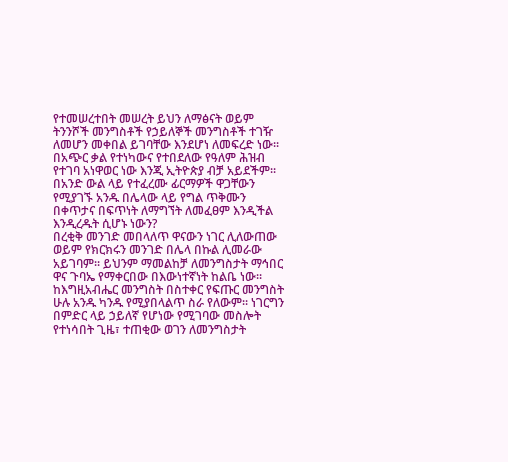የተመሠረተበት መሠረት ይህን ለማፅናት ወይም ትንንሾች መንግስቶች የኃይለኞች መንግስቶች ተገዥ ለመሆን መቀበል ይገባቸው እንደሆነ ለመፍረድ ነው፡፡ በአጭር ቃል የተነካውና የተበደለው የዓለም ሕዝብ የተገባ አነዋወር ነው እንጂ ኢትዮጵያ ብቻ አይደችም፡፡ በአንድ ውል ላይ የተፈረሙ ፊርማዎች ዋጋቸውን የሚያገኙ አንዱ በሌላው ላይ የግል ጥቅሙን በቀጥታና በፍጥነት ለማግኘት ለመፈፀም እንዲችል እንዲረዱት ሲሆኑ ነውን?
በረቂቅ መንገድ መበላለጥ ዋናውን ነገር ሊለውጠው ወይም የክርክሩን መንገድ በሌላ በኩል ሊመራው አይገባም፡፡ ይህንም ማመልከቻ ለመንግስታት ማኅበር ዋና ጉባኤ የማቀርበው በእውነተኛነት ከልቤ ነው፡፡ከእግዚአብሔር መንግስት በስተቀር የፍጡር መንግስት ሁሉ አንዱ ካንዱ የሚያበላልጥ ስራ የለውም፡፡ ነገርግን በምድር ላይ ኃይለኛ የሆነው የሚገባው መስሎት የተነሳበት ጊዜ፣ ተጠቂው ወገን ለመንግስታት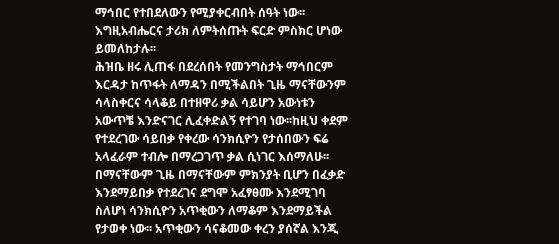ማኅበር የተበደለውን የሚያቀርብበት ሰዓት ነው፡፡ እግዚአብሔርና ታሪክ ለምትሰጡት ፍርድ ምስክር ሆነው ይመለከታሉ፡፡
ሕዝቤ ዘሩ ሊጠፋ በደረሰበት የመንግስታት ማኅበርም እርዳታ ከጥፋት ለማዳን በሚችልበት ጊዜ ማናቸውንም ሳላስቀርና ሳላቆይ በተዘዋሪ ቃል ሳይሆን አውነቱን አውጥቼ እንድናገር ሊፈቀድልኝ የተገባ ነው፡፡ከዚህ ቀደም የተደረገው ሳይበቃ የቀረው ሳንክሲዮን የታሰበውን ፍሬ አላፈራም ተብሎ በማረጋገጥ ቃል ሲነገር እሰማለሁ፡፡ በማናቸውም ጊዜ በማናቸውም ምክንያት ቢሆን በፈቃድ እንደማይበቃ የተደረገና ደግሞ አፈፃፀሙ እንደሚገባ ስለሆነ ሳንክሲዮን አጥቂውን ለማቆም እንደማይችል የታወቀ ነው፡፡ አጥቂውን ሳናቆመው ቀረን ያሰኛል እንጂ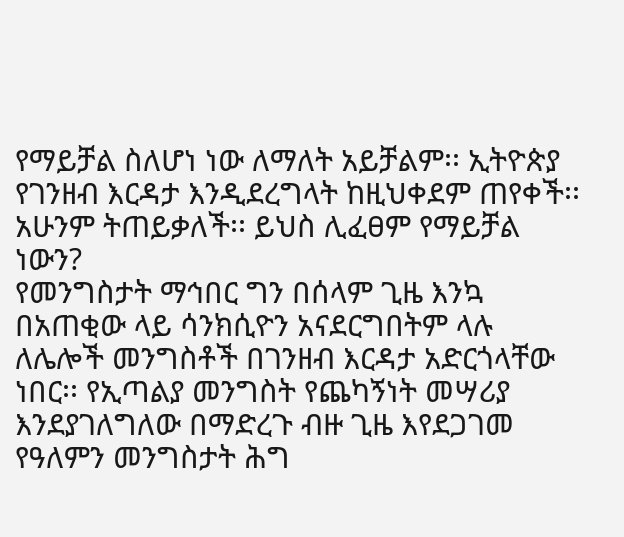የማይቻል ስለሆነ ነው ለማለት አይቻልም፡፡ ኢትዮጵያ የገንዘብ እርዳታ እንዲደረግላት ከዚህቀደም ጠየቀች፡፡ አሁንም ትጠይቃለች፡፡ ይህስ ሊፈፀም የማይቻል ነውን?
የመንግስታት ማኅበር ግን በሰላም ጊዜ እንኳ በአጠቂው ላይ ሳንክሲዮን አናደርግበትም ላሉ ለሌሎች መንግስቶች በገንዘብ እርዳታ አድርጎላቸው ነበር፡፡ የኢጣልያ መንግስት የጨካኝነት መሣሪያ እንደያገለግለው በማድረጉ ብዙ ጊዜ እየደጋገመ የዓለምን መንግስታት ሕግ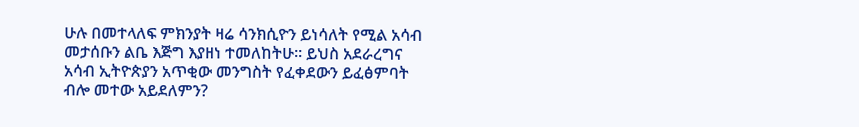ሁሉ በመተላለፍ ምክንያት ዛሬ ሳንክሲዮን ይነሳለት የሚል አሳብ መታሰቡን ልቤ እጅግ እያዘነ ተመለከትሁ፡፡ ይህስ አደራረግና አሳብ ኢትዮጵያን አጥቂው መንግስት የፈቀደውን ይፈፅምባት ብሎ መተው አይደለምን?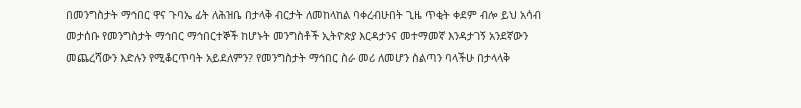በመንግስታት ማኅበር ዋና ጉባኤ ፊት ለሕዝቤ በታላቅ ብርታት ለመከላከል ባቀረብሁበት ጊዜ ጥቂት ቀደም ብሎ ይህ አሳብ መታሰቡ የመንግስታት ማኅበር ማኅበርተኞች ከሆኑት መንግስቶች ኢትዮጵያ እርዳታንና መተማመኛ እንዳታገኝ አንደኛውን መጨረሻውን እድሉን የሚቆርጥባት አይደለምን? የመንግስታት ማኅበር ስራ መሪ ለመሆን ስልጣን ባላችሁ በታላላቅ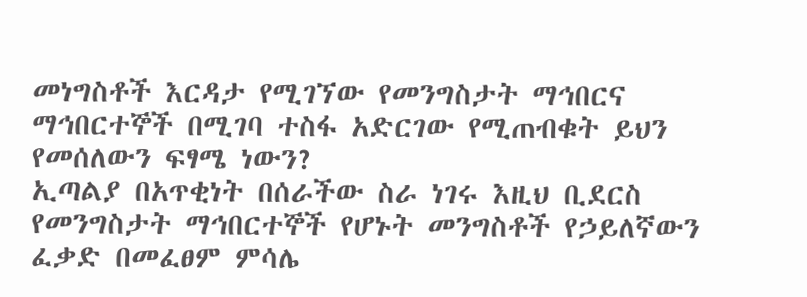መነግስቶች እርዳታ የሚገኘው የመንግስታት ማኅበርና ማኅበርተኞች በሚገባ ተስፋ አድርገው የሚጠብቁት ይህን የመሰለውን ፍፃሜ ነውን?
ኢጣልያ በአጥቂነት በሰራችው ስራ ነገሩ እዚህ ቢደርስ የመንግስታት ማኅበርተኞች የሆኑት መንግስቶች የኃይለኛውን ፈቃድ በመፈፀም ምሳሌ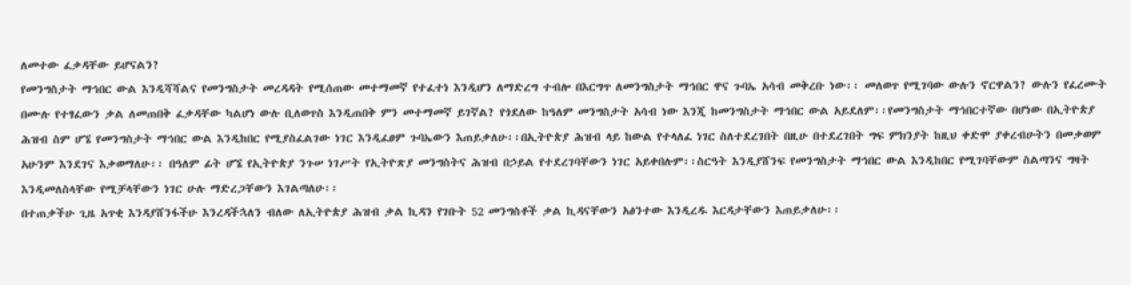ለመተው ፈቃዳቸው ይሆናልን?
የመንግስታት ማኅበር ውል እንዲሻሻልና የመንግስታት መረዳዳት የሚሰጠው መተማመኛ የተፈተነ እንዲሆን ለማድረግ ተብሎ በእርግጥ ለመንግስታት ማኅበር ዋና ጉባኤ አሳብ መቅረቡ ነው፡፡ መለወጥ የሚገባው ውሉን ኖርዋልን? ውሉን የፈረሙት በሙሉ የተፃፈውን ቃል ለመጠበቅ ፈቃዳቸው ካልሆነ ውሉ ቢለወጥስ እንዲጠበቅ ምን መተማመኛ ይገኛል? የጎደለው ከዓለም መንግስታት አሳብ ነው እንጂ ከመንግስታት ማኅበር ውል አይደለም፡፡የመንግስታት ማኅበርተኛው በሆነው በኢትዮጵያ ሕዝብ ስም ሆኜ የመንግስታት ማኅበር ውል እንዲከበር የሚያስፈልገው ነገር እንዲፈፀም ጉባኤውን እጠይቃለሁ፡፡በኢትዮጵያ ሕዝብ ላይ ከውል የተላለፈ ነገር ስለተደረገበት በዚሁ በተደረገበት ግፍ ምክንያት ከዚህ ቀድሞ ያቀረብሁትን በመቃወም አሁንም እንደገና እቃወማለሁ፡፡ በዓለም ፊት ሆኜ የኢትዮጵያ ንጉሠ ነገሥት የኢትዮጽያ መንግስትና ሕዝብ በኃይል የተደረገባቸውን ነገር አይቀበሉም፡፡ስርዓት እንዲያሸንፍ የመንግስታት ማኅበር ውል እንዲከበር የሚገባቸውም ስልጣንና ግዛት እንዲመለስላቸው የሚቻላቸውን ነገር ሁሉ ማድረጋቸውን እገልጣለሁ፡፡
በተጠቃችሁ ጊዜ አጥቂ እንዳያሸንፋችሁ እንረዳችኋለን ብለው ለኢትዮጵያ ሕዝብ ቃል ኪዳን የገቡት 52 መንግስቶች ቃል ኪዳናቸውን አፅንተው እንዲረዱ እርዳታቸውን እጠይቃለሁ፡፡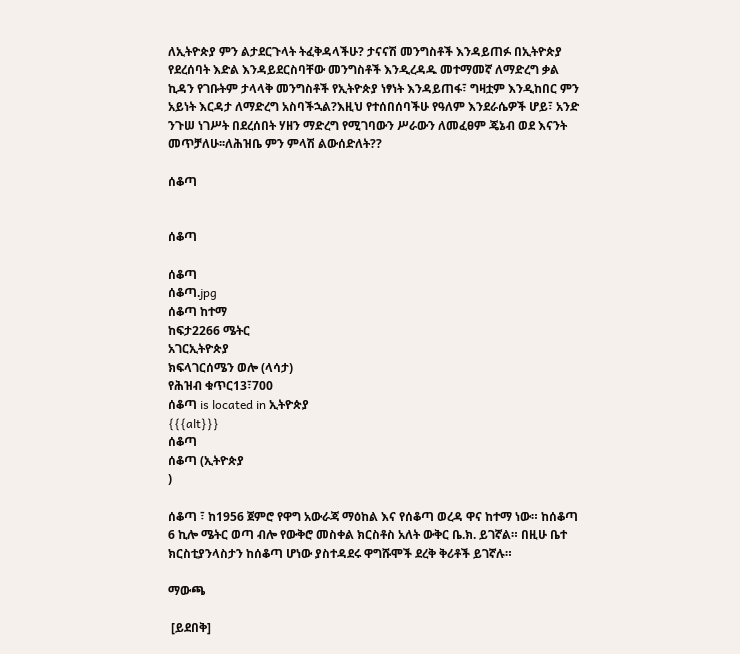ለኢትዮጵያ ምን ልታደርጉላት ትፈቅዳላችሁ? ታናናሽ መንግስቶች እንዳይጠፉ በኢትዮጵያ የደረሰባት እድል እንዳይደርስባቸው መንግስቶች እንዲረዳዱ መተማመኛ ለማድረግ ቃል ኪዳን የገቡትም ታላላቅ መንግስቶች የኢትዮጵያ ነፃነት እንዳይጠፋ፣ ግዛቷም እንዲከበር ምን አይነት እርዳታ ለማድረግ አስባችኋል?እዚህ የተሰበሰባችሁ የዓለም እንደራሴዎች ሆይ፣ አንድ ንጉሠ ነገሥት በደረሰበት ሃዘን ማድረግ የሚገባውን ሥራውን ለመፈፀም ጄኔብ ወደ እናንት መጥቻለሁ፡፡ለሕዝቤ ምን ምላሽ ልውሰድለት??

ሰቆጣ


ሰቆጣ

ሰቆጣ
ሰቆጣ.jpg
ሰቆጣ ከተማ
ከፍታ2266 ሜትር
አገርኢትዮጵያ
ክፍላገርሰሜን ወሎ (ላሳታ)
የሕዝብ ቁጥር13፣700
ሰቆጣ is located in ኢትዮጵያ
{{{alt}}}
ሰቆጣ
ሰቆጣ (ኢትዮጵያ
)

ሰቆጣ ፣ ከ1956 ጀምሮ የዋግ አውራጃ ማዕከል እና የሰቆጣ ወረዳ ዋና ከተማ ነው። ከሰቆጣ 6 ኪሎ ሜትር ወጣ ብሎ የውቅሮ መስቀል ክርስቶስ አለት ውቅር ቤ.ክ. ይገኛል። በዚሁ ቤተ ክርስቲያንላስታን ከሰቆጣ ሆነው ያስተዳደሩ ዋግሹሞች ደረቅ ቅሪቶች ይገኛሉ።

ማውጫ

 [ይደበቅ]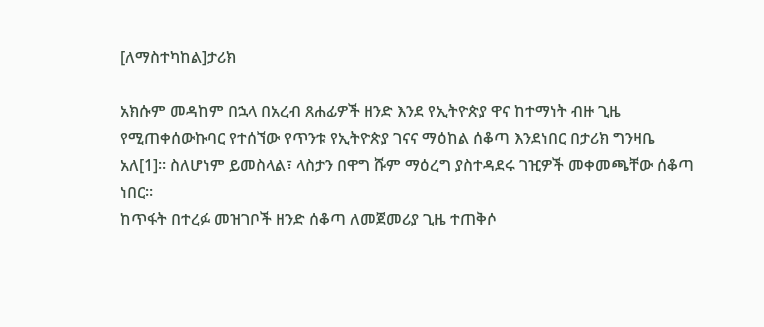[ለማስተካከል]ታሪክ

አክሱም መዳከም በኋላ በአረብ ጸሐፊዎች ዘንድ እንደ የኢትዮጵያ ዋና ከተማነት ብዙ ጊዜ የሚጠቀሰውኩባር የተሰኘው የጥንቱ የኢትዮጵያ ገናና ማዕከል ሰቆጣ እንደነበር በታሪክ ግንዛቤ አለ[1]። ስለሆነም ይመስላል፣ ላስታን በዋግ ሹም ማዕረግ ያስተዳደሩ ገዢዎች መቀመጫቸው ሰቆጣ ነበር።
ከጥፋት በተረፉ መዝገቦች ዘንድ ሰቆጣ ለመጀመሪያ ጊዜ ተጠቅሶ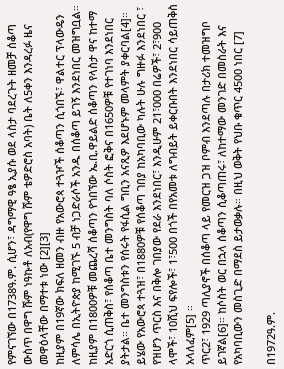የምናገኘው በ1738ዓ.ም. ሲሆን፣ ዳግማዊ ዓፄ ኢያሱ ወደ ላስታ ባደረጉት ዘመቻ ሰቆጣ ውስጥ በዋግ ሹም ነዓኩቶ ለአብ(የዋግ ሹም ቴዎድሮስ አባት) ቤት ለ5ቀን እንዳረፉ ዜና መዋዕላቸው በማተቱ ነው [2][3]
ከዚያም በ19ኛው ክፍለ ዘመን ብዙ የአውሮጳ ተጓዦች ሰቆጣን ሲጎበኙ፣ ዋልተር ፕላውዴን ለምሳሌ በኢትዮጵያ ከሚገኙ 5 ብቻ ነጋድራሶች አንዱ በሰቆጣ ይገኝ እንደነበር መዝግቧል። ከዚያም በ1800ዎቹ መጨረሻ ሰቆጣን የጎበኘው ኤ.ቢ.ዋይልድ ሰቆጣን የላስታ ዋና ከተማ አድርጎ ሲጠቅስ፣ የሰቆጣ ቤተ መንግስት ባለ ሶስት ፎቅና በ1650ዎቹ የተገነባ እንደነበር ያትታል። ቤተ መንግስቱን የሰሩት የፋሲል ግቢን አናጺዎ እደሆኑም መላምት ያቀርባል[4]። ይሄው የአውሮጳ ተጓዝ፣ በ1880ዎቹ የሰቆጣ ገበያ ከአካባቢው ካሉት ሁሉ ግዙፉ እንደነበር ፣ የዝሆን ጥርስ እና በቅሎ ገበያው የደራ እንደነበር፣ እንዲሁም 21፣000 በሬዎች፣ 2፣900 ላሞች፣ 10ሺህ ፍየሎች፣ 1፣500 በጎች በየአመቱ ለግብይት ይቀርቡበት እንደነበር ሳይጠቅስ አላለፈም[5] ።
ጥር2፣ 1929 ጣሊያኖች በሰቆጣ ላይ የመርዝ ጋዝ ቦምብ እንደጣሉ በታሪክ ተመዝግቦ ይገኛል[6]። ከሶስት ወር በኋላ ሰቆጣን ሲቆጣጠሩ፣ ለከተማው መንገድ በመስራት እና የአካባቢውን መስጊድ በማደስ ይታወቃሉ። በዚህ ወቅት የህቡ ቁጥር 4500 ነበር [7]

በ1972ዓ.ም.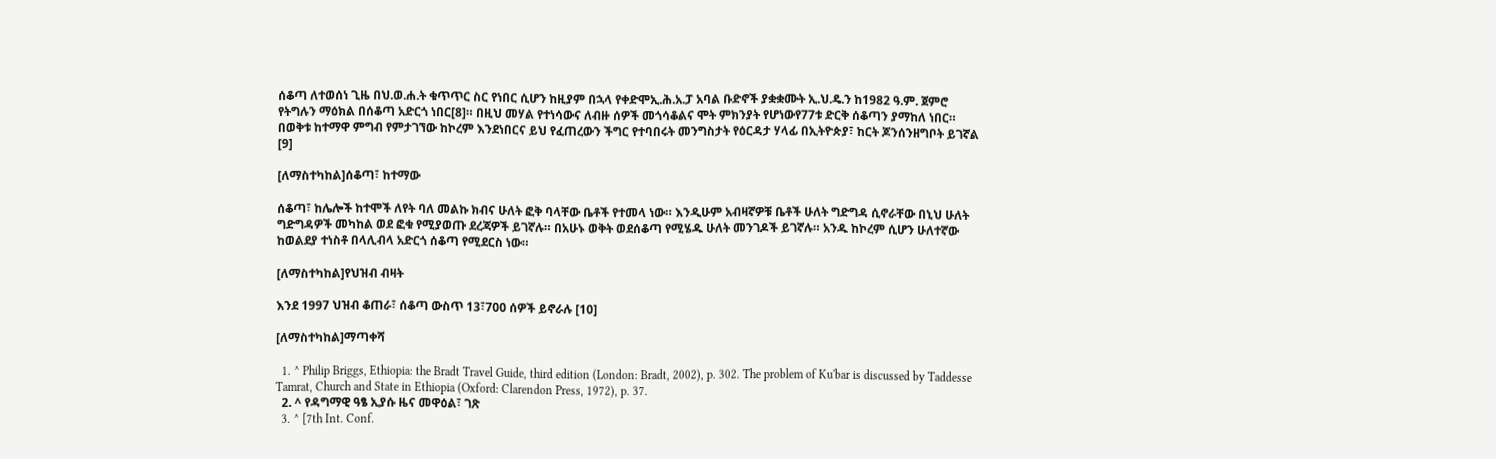ሰቆጣ ለተወሰነ ጊዜ በህ.ወ.ሐ.ት ቁጥጥር ስር የነበር ሲሆን ከዚያም በኋላ የቀድሞኢ.ሕ.አ.ፓ አባል ቡድኖች ያቋቋሙት ኢ.ህ.ዴ.ን ከ1982 ዓ.ም. ጀምሮ የትግሉን ማዕክል በሰቆጣ አድርጎ ነበር[8]። በዚህ መሃል የተነሳውና ለብዙ ሰዎች መጎሳቆልና ሞት ምክንያት የሆነውየ77ቱ ድርቅ ሰቆጣን ያማከለ ነበር። በወቅቱ ከተማዋ ምግብ የምታገኘው ከኮረም እንደነበርና ይህ የፈጠረውን ችግር የተባበሩት መንግስታት የዕርዳታ ሃላፊ በኢትዮጵያ፣ ከርት ጆንሰንዘግቦት ይገኛል [9]

[ለማስተካከል]ሰቆጣ፣ ከተማው

ሰቆጣ፣ ከሌሎች ከተሞች ለየት ባለ መልኩ ክብና ሁለት ፎቅ ባላቸው ቤቶች የተመላ ነው። እንዲሁም አብዛኛዎቹ ቤቶች ሁለት ግድግዳ ሲኖራቸው በኒህ ሁለት ግድግዳዎች መካከል ወደ ፎቁ የሚያወጡ ደረጃዎች ይገኛሉ። በአሁኑ ወቅት ወደሰቆጣ የሚሄዱ ሁለት መንገዶች ይገኛሉ። አንዱ ከኮረም ሲሆን ሁለተኛው ከወልደያ ተነስቶ በላሊብላ አድርጎ ሰቆጣ የሚደርስ ነው።

[ለማስተካከል]የህዝብ ብዛት

እንደ 1997 ህዝብ ቆጠራ፣ ሰቆጣ ውስጥ 13፣700 ሰዎች ይኖራሉ [10]

[ለማስተካከል]ማጣቀሻ

  1. ^ Philip Briggs, Ethiopia: the Bradt Travel Guide, third edition (London: Bradt, 2002), p. 302. The problem of Ku'bar is discussed by Taddesse Tamrat, Church and State in Ethiopia (Oxford: Clarendon Press, 1972), p. 37.
  2. ^ የዳግማዊ ዓፄ ኢያሱ ዜና መዋዕል፣ ገጽ
  3. ^ [7th Int. Conf.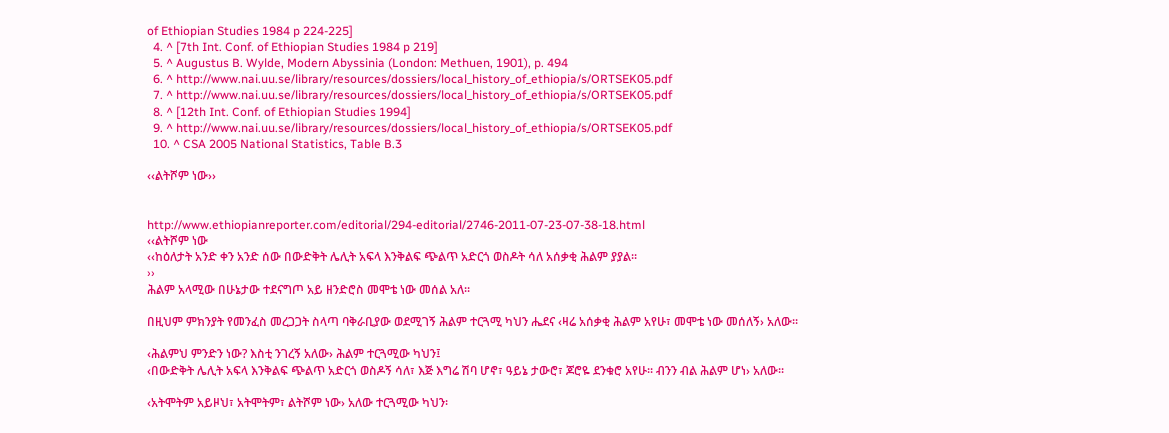of Ethiopian Studies 1984 p 224-225]
  4. ^ [7th Int. Conf. of Ethiopian Studies 1984 p 219]
  5. ^ Augustus B. Wylde, Modern Abyssinia (London: Methuen, 1901), p. 494
  6. ^ http://www.nai.uu.se/library/resources/dossiers/local_history_of_ethiopia/s/ORTSEK05.pdf
  7. ^ http://www.nai.uu.se/library/resources/dossiers/local_history_of_ethiopia/s/ORTSEK05.pdf
  8. ^ [12th Int. Conf. of Ethiopian Studies 1994]
  9. ^ http://www.nai.uu.se/library/resources/dossiers/local_history_of_ethiopia/s/ORTSEK05.pdf
  10. ^ CSA 2005 National Statistics, Table B.3

‹‹ልትሾም ነው››


http://www.ethiopianreporter.com/editorial/294-editorial/2746-2011-07-23-07-38-18.html
‹‹ልትሾም ነው
‹‹ከዕለታት አንድ ቀን አንድ ሰው በውድቅት ሌሊት አፍላ እንቅልፍ ጭልጥ አድርጎ ወስዶት ሳለ አሰቃቂ ሕልም ያያል፡፡
››
ሕልም አላሚው በሁኔታው ተደናግጦ አይ ዘንድሮስ መሞቴ ነው መሰል አለ፡፡

በዚህም ምክንያት የመንፈስ መረጋጋት ስላጣ ባቅራቢያው ወደሚገኝ ሕልም ተርጓሚ ካህን ሔደና ‹ዛሬ አሰቃቂ ሕልም አየሁ፣ መሞቴ ነው መሰለኝ› አለው፡፡

‹ሕልምህ ምንድን ነው? እስቲ ንገረኝ አለው› ሕልም ተርጓሚው ካህን፤
‹በውድቅት ሌሊት አፍላ እንቅልፍ ጭልጥ አድርጎ ወስዶኝ ሳለ፣ እጅ እግሬ ሽባ ሆኖ፣ ዓይኔ ታውሮ፣ ጆሮዬ ደንቁሮ አየሁ፡፡ ብንን ብል ሕልም ሆነ› አለው፡፡

‹አትሞትም አይዞህ፣ አትሞትም፣ ልትሾም ነው› አለው ተርጓሚው ካህን፡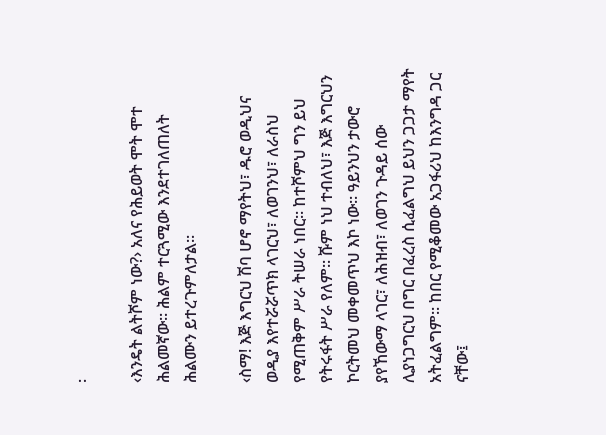፡

‹እንዴት ልትሾም ነው?› አለና የሕይወት ሞት ሞተ ሕልመኛው፡፡ ሕልም ተርጓሚው እንደተገለጠለት ሕልሙን ይተረጉምለታል፡፡

‹ስማ! እጅ እግርህ ሽባ ሆኖ ማየትህ፣ ዱሮ ወዲህና ወዲያ እየተሯሯጥክ ላገርህ፣ ለወገንህ፣ ለራስህ የሚጠቅም ሥራ ትሠራ ነበር፡፡ ከተሾምህ ግን ይህ የትሩፋት ሥራ የለም፡፡ ሹም ነህ ተብለህ፣ እጅ እግርህን ኮርትመህ መቀመጥህ እኮ ነው፡፡ ዓይንህን ታውሮ ያየኸውማ ላገር፣ ለሕዝብ፣ ለወገን ጉዳይ ሰው ሊያነጋግርህ በግር በፈረስ ሲፈልግህ ይህን ጋጋታ ማየት አትፈልግም፡፡ ከበር የሚቆመው አጋፋሪህ ከእንግዳ ጋር ናቸው፤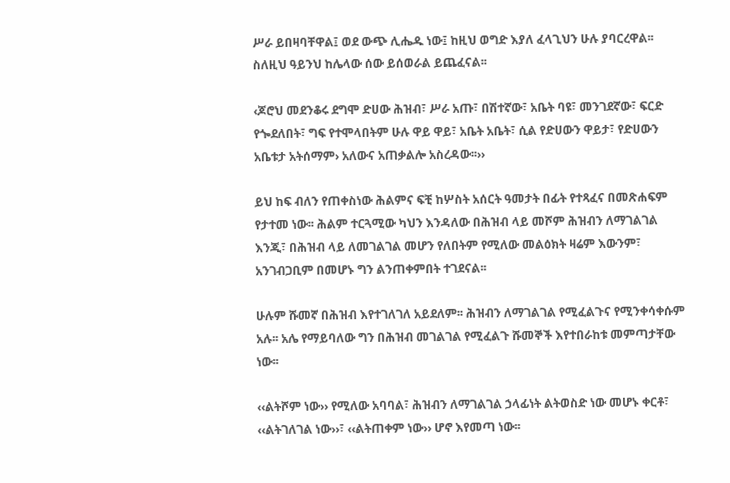ሥራ ይበዛባቸዋል፤ ወደ ውጭ ሊሔዱ ነው፤ ከዚህ ወግድ እያለ ፈላጊህን ሁሉ ያባርረዋል፡፡ ስለዚህ ዓይንህ ከሌላው ሰው ይሰወራል ይጨፈናል፡፡

‹ጆሮህ መደንቆሩ ደግሞ ድሀው ሕዝብ፣ ሥራ አጡ፣ በሽተኛው፣ አቤት ባዩ፣ መንገደኛው፣ ፍርድ የጐደለበት፣ ግፍ የተሞላበትም ሁሉ ዋይ ዋይ፣ አቤት አቤት፣ ሲል የድሀውን ዋይታ፣ የድሀውን አቤቱታ አትሰማም› አለውና አጠቃልሎ አስረዳው፡፡››

ይህ ከፍ ብለን የጠቀስነው ሕልምና ፍቺ ከሦስት አሰርት ዓመታት በፊት የተጻፈና በመጽሐፍም የታተመ ነው፡፡ ሕልም ተርጓሚው ካህን እንዳለው በሕዝብ ላይ መሾም ሕዝብን ለማገልገል እንጂ፣ በሕዝብ ላይ ለመገልገል መሆን የለበትም የሚለው መልዕክት ዛሬም እውንም፣ አንገብጋቢም በመሆኑ ግን ልንጠቀምበት ተገደናል፡፡

ሁሉም ሹመኛ በሕዝብ እየተገለገለ አይደለም፡፡ ሕዝብን ለማገልገል የሚፈልጉና የሚንቀሳቀሱም አሉ፡፡ አሌ የማይባለው ግን በሕዝብ መገልገል የሚፈልጉ ሹመኞች እየተበራከቱ መምጣታቸው ነው፡፡

‹‹ልትሾም ነው›› የሚለው አባባል፣ ሕዝብን ለማገልገል ኃላፊነት ልትወስድ ነው መሆኑ ቀርቶ፣ ‹‹ልትገለገል ነው››፣ ‹‹ልትጠቀም ነው›› ሆኖ እየመጣ ነው፡፡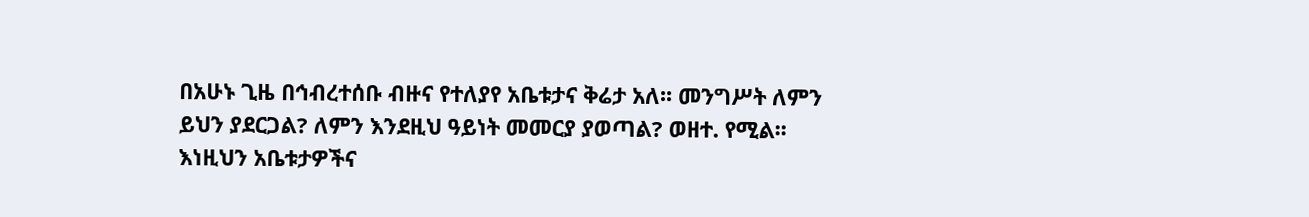በአሁኑ ጊዜ በኅብረተሰቡ ብዙና የተለያየ አቤቱታና ቅሬታ አለ፡፡ መንግሥት ለምን ይህን ያደርጋል? ለምን እንደዚህ ዓይነት መመርያ ያወጣል? ወዘተ. የሚል፡፡ እነዚህን አቤቱታዎችና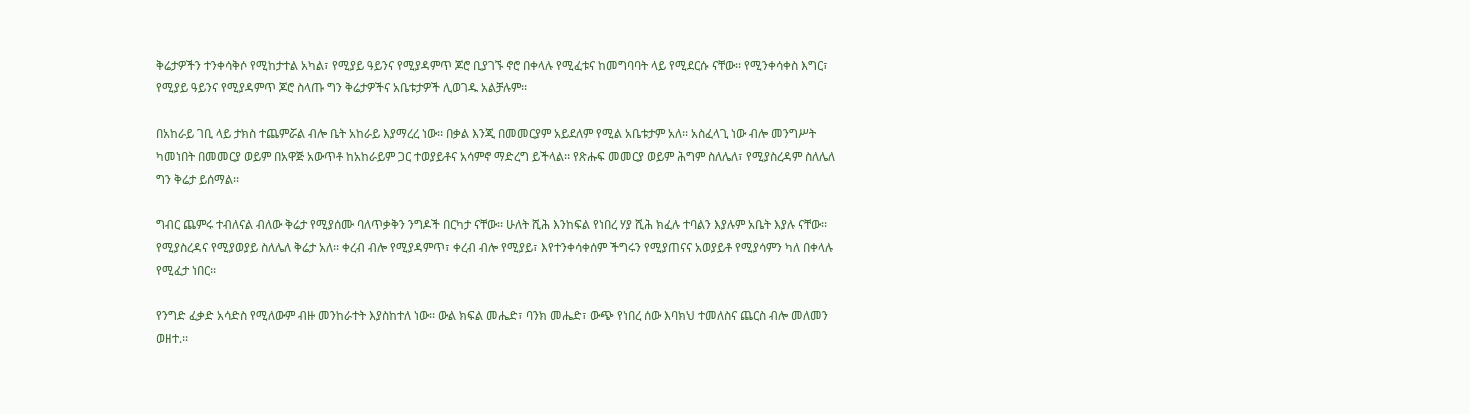ቅሬታዎችን ተንቀሳቅሶ የሚከታተል አካል፣ የሚያይ ዓይንና የሚያዳምጥ ጆሮ ቢያገኙ ኖሮ በቀላሉ የሚፈቱና ከመግባባት ላይ የሚደርሱ ናቸው፡፡ የሚንቀሳቀስ እግር፣ የሚያይ ዓይንና የሚያዳምጥ ጆሮ ስላጡ ግን ቅሬታዎችና አቤቱታዎች ሊወገዱ አልቻሉም፡፡

በአከራይ ገቢ ላይ ታክስ ተጨምሯል ብሎ ቤት አከራይ እያማረረ ነው፡፡ በቃል እንጂ በመመርያም አይደለም የሚል አቤቱታም አለ፡፡ አስፈላጊ ነው ብሎ መንግሥት ካመነበት በመመርያ ወይም በአዋጅ አውጥቶ ከአከራይም ጋር ተወያይቶና አሳምኖ ማድረግ ይችላል፡፡ የጽሑፍ መመርያ ወይም ሕግም ስለሌለ፣ የሚያስረዳም ስለሌለ ግን ቅሬታ ይሰማል፡፡

ግብር ጨምሩ ተብለናል ብለው ቅሬታ የሚያሰሙ ባለጥቃቅን ንግዶች በርካታ ናቸው፡፡ ሁለት ሺሕ እንከፍል የነበረ ሃያ ሺሕ ክፈሉ ተባልን እያሉም አቤት እያሉ ናቸው፡፡ የሚያስረዳና የሚያወያይ ስለሌለ ቅሬታ አለ፡፡ ቀረብ ብሎ የሚያዳምጥ፣ ቀረብ ብሎ የሚያይ፣ እየተንቀሳቀሰም ችግሩን የሚያጠናና አወያይቶ የሚያሳምን ካለ በቀላሉ የሚፈታ ነበር፡፡

የንግድ ፈቃድ አሳድስ የሚለውም ብዙ መንከራተት እያስከተለ ነው፡፡ ውል ክፍል መሔድ፣ ባንክ መሔድ፣ ውጭ የነበረ ሰው እባክህ ተመለስና ጨርስ ብሎ መለመን ወዘተ.፡፡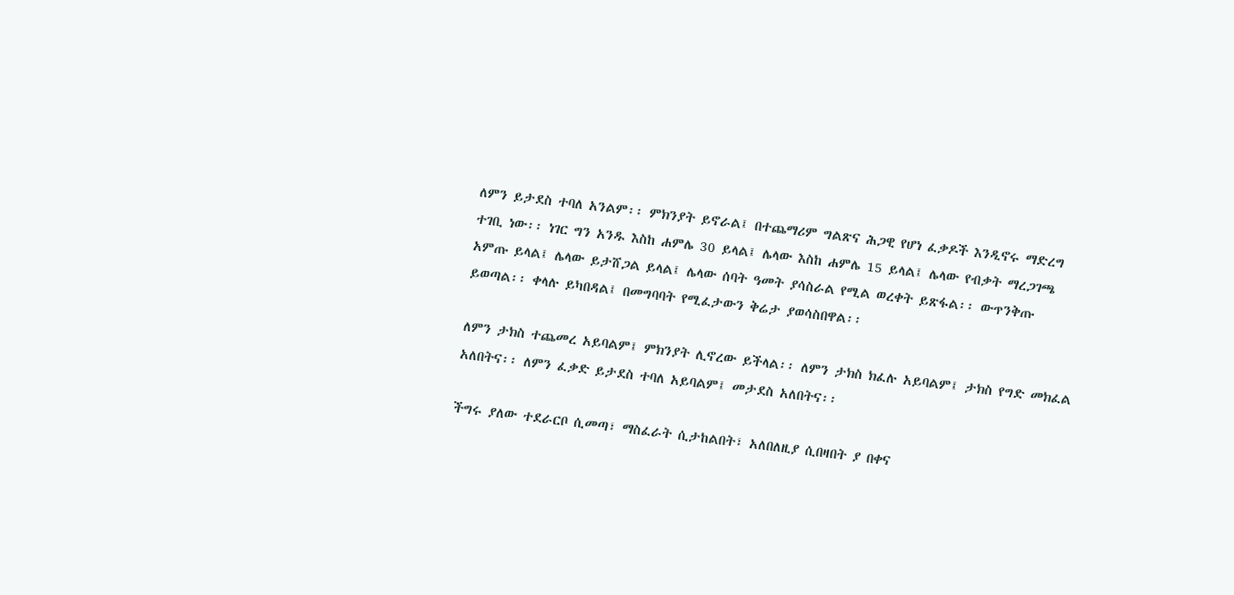ለምን ይታደስ ተባለ አንልም፡፡ ምክንያት ይኖራል፤ በተጨማሪም ግልጽና ሕጋዊ የሆነ ፈቃዶች እንዲኖሩ ማድረግ ተገቢ ነው፡፡ ነገር ግን አንዱ እስከ ሐምሌ 30 ይላል፤ ሌላው እስከ ሐምሌ 15 ይላል፤ ሌላው የብቃት ማረጋገጫ አምጡ ይላል፤ ሌላው ይታሸጋል ይላል፤ ሌላው ሰባት ዓመት ያሳስራል የሚል ወረቀት ይጽፋል፡፡ ውጥንቅጡ ይወጣል፡፡ ቀላሉ ይካበዳል፤ በመግባባት የሚፈታውን ቅሬታ ያወሳስበዋል፡፡

ለምን ታክስ ተጨመረ አይባልም፤ ምክንያት ሊኖረው ይችላል፡፡ ለምን ታክስ ክፈሉ አይባልም፤ ታክስ የግድ መክፈል አለበትና፡፡ ለምን ፈቃድ ይታደስ ተባለ አይባልም፤ መታደስ አለበትና፡፡

ችግሩ ያለው ተደራርቦ ሲመጣ፣ ማስፈራት ሲታከልበት፣ አለበለዚያ ሲበዛበት ያ በቀና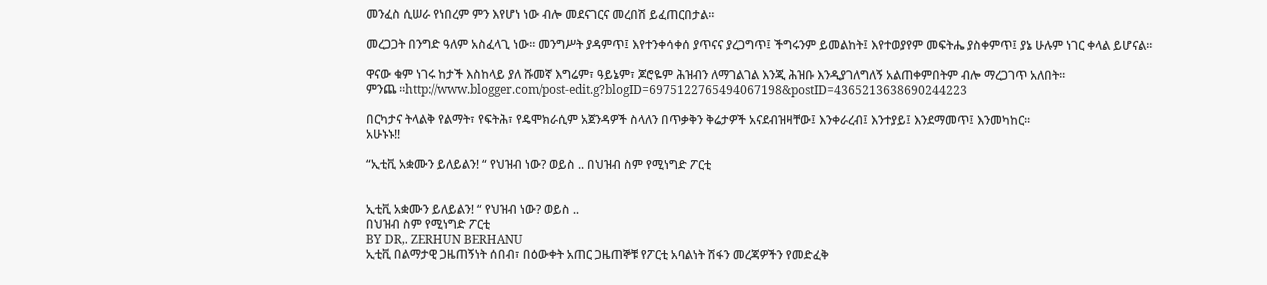መንፈስ ሲሠራ የነበረም ምን እየሆነ ነው ብሎ መደናገርና መረበሽ ይፈጠርበታል፡፡

መረጋጋት በንግድ ዓለም አስፈላጊ ነው፡፡ መንግሥት ያዳምጥ፤ እየተንቀሳቀሰ ያጥናና ያረጋግጥ፤ ችግሩንም ይመልከት፤ እየተወያየም መፍትሔ ያስቀምጥ፤ ያኔ ሁሉም ነገር ቀላል ይሆናል፡፡

ዋናው ቁም ነገሩ ከታች እስከላይ ያለ ሹመኛ እግሬም፣ ዓይኔም፣ ጆሮዬም ሕዝብን ለማገልገል እንጂ ሕዝቡ እንዲያገለግለኝ አልጠቀምበትም ብሎ ማረጋገጥ አለበት፡፡
ምንጨ ።http://www.blogger.com/post-edit.g?blogID=6975122765494067198&postID=4365213638690244223

በርካታና ትላልቅ የልማት፣ የፍትሕ፣ የዴሞክራሲም አጀንዳዎች ስላለን በጥቃቅን ቅሬታዎች አናደብዝዛቸው፤ እንቀራረብ፤ እንተያይ፤ እንደማመጥ፤ እንመካከር፡፡
አሁኑኑ!!

“ኢቲቪ አቋሙን ይለይልን! “ የህዝብ ነው? ወይስ .. በህዝብ ስም የሚነግድ ፖርቲ


ኢቲቪ አቋሙን ይለይልን! “ የህዝብ ነው? ወይስ ..
በህዝብ ስም የሚነግድ ፖርቲ
BY DR,. ZERHUN BERHANU
ኢቲቪ በልማታዊ ጋዜጠኝነት ሰበብ፣ በዕውቀት አጠር ጋዜጠኞቹ የፖርቲ አባልነት ሽፋን መረጃዎችን የመድፈቅ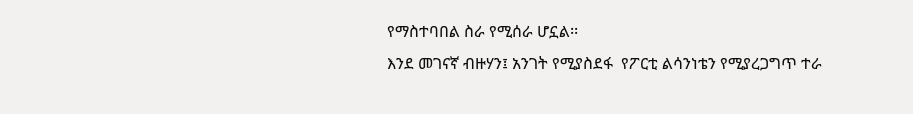የማስተባበል ስራ የሚሰራ ሆኗል፡፡
እንደ መገናኛ ብዙሃን፤ አንገት የሚያስደፋ  የፖርቲ ልሳንነቴን የሚያረጋግጥ ተራ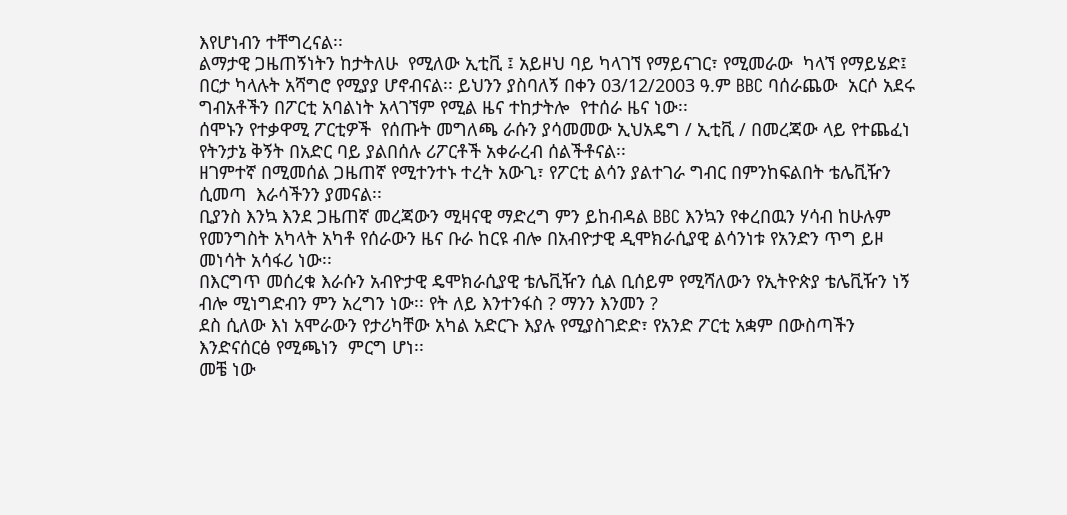እየሆነብን ተቸግረናል፡፡
ልማታዊ ጋዜጠኝነትን ከታትለሁ  የሚለው ኢቲቪ ፤ አይዞህ ባይ ካላገኘ የማይናገር፣ የሚመራው  ካላኘ የማይሄድ፤ በርታ ካላሉት አሻግሮ የሚያያ ሆኖብናል፡፡ ይህንን ያስባለኝ በቀን 03/12/2003 ዓ.ም BBC ባሰራጨው  አርሶ አደሩ ግብአቶችን በፖርቲ አባልነት አላገኘም የሚል ዜና ተከታትሎ  የተሰራ ዜና ነው፡፡
ሰሞኑን የተቃዋሚ ፖርቲዎች  የሰጡት መግለጫ ራሱን ያሳመመው ኢህአዴግ / ኢቲቪ / በመረጃው ላይ የተጨፈነ  የትንታኔ ቅኝት በአድር ባይ ያልበሰሉ ሪፖርቶች አቀራረብ ሰልችቶናል፡፡
ዘገምተኛ በሚመሰል ጋዜጠኛ የሚተንተኑ ተረት አውጊ፣ የፖርቲ ልሳን ያልተገራ ግብር በምንከፍልበት ቴሌቪዥን ሲመጣ  እራሳችንን ያመናል፡፡
ቢያንስ እንኳ እንደ ጋዜጠኛ መረጃውን ሚዛናዊ ማድረግ ምን ይከብዳል BBC እንኳን የቀረበዉን ሃሳብ ከሁሉም የመንግስት አካላት አካቶ የሰራውን ዜና ቡራ ከርዩ ብሎ በአብዮታዊ ዲሞክራሲያዊ ልሳንነቱ የአንድን ጥግ ይዞ መነሳት አሳፋሪ ነው፡፡
በእርግጥ መሰረቁ እራሱን አብዮታዊ ዴሞክራሲያዊ ቴሌቪዥን ሲል ቢሰይም የሚሻለውን የኢትዮጵያ ቴሌቪዥን ነኝ ብሎ ሚነግድብን ምን አረግን ነው፡፡ የት ለይ እንተንፋስ ? ማንን እንመን ?
ደስ ሲለው እነ አሞራውን የታሪካቸው አካል አድርጉ እያሉ የሚያስገድድ፣ የአንድ ፖርቲ አቋም በውስጣችን  እንድናሰርፅ የሚጫነን  ምርግ ሆነ፡፡
መቼ ነው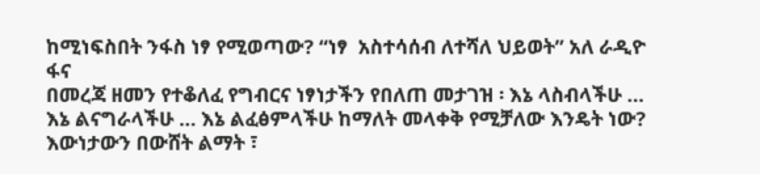ከሚነፍስበት ንፋስ ነፃ የሚወጣው? “ነፃ  አስተሳሰብ ለተሻለ ህይወት” አለ ራዲዮ ፋና
በመረጃ ዘመን የተቆለፈ የግብርና ነፃነታችን የበለጠ መታገዝ ፡ እኔ ላስብላችሁ … እኔ ልናግራላችሁ … እኔ ልፈፅምላችሁ ከማለት መላቀቅ የሚቻለው እንዴት ነው?
እውነታውን በውሸት ልማት ፣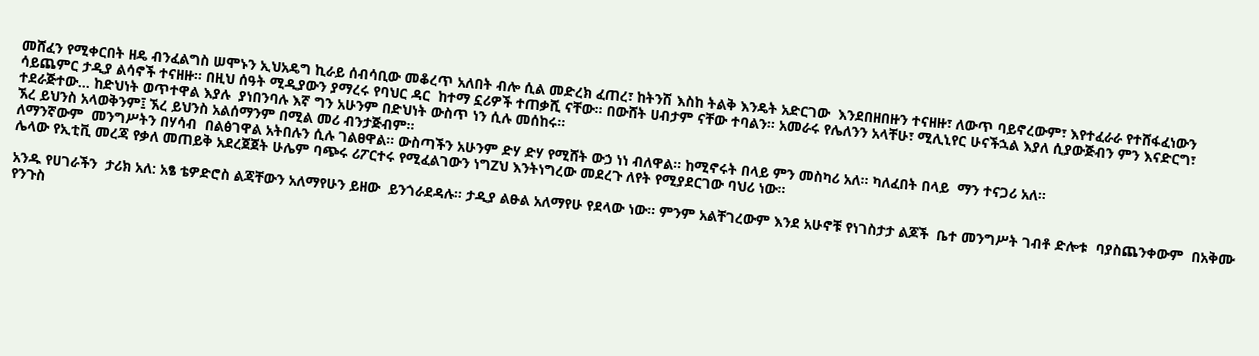መሸፈን የሚቀርበት ዘዴ ብንፈልግስ ሠሞኑን ኢህአዴግ ኪራይ ሰብሳቢው መቆረጥ አለበት ብሎ ሲል መድረክ ፈጠረ፣ ከትንሽ እስከ ትልቅ እንዴት አድርገው  እንደበዘበዙን ተናዘዙ፣ ለውጥ ባይኖረውም፣ እየተፈራራ የተሸፋፈነውን ሳይጨምር ታዲያ ልሳኖች ተናዘዙ፡፡ በዚህ ሰዓት ሚዲያውን ያማረሩ የባህር ዳር  ከተማ ኗሪዎች ተጠቃሺ ናቸው፡፡ በውሸት ሀብታም ናቸው ተባልን፡፡ አመራሩ የሌለንን አላቸሁ፣ ሚሊኒየር ሁናችኋል እያለ ሲያውጅብን ምን እናድርግ፣ ተደራጅተው… ከድህነት ወጥተዋል እያሉ  ያነበንባሉ እኛ ግን አሁንም በድህነት ውስጥ ነን ሲሉ መሰከሩ፡፡
ኧረ ይህንስ አላወቅንም፤ ኧረ ይህንስ አልሰማንም በሚል መሪ ብንታጅብም፡፡
ለማንኛውም  መንግሥትን በሃሳብ  በልፅገዋል አትበሉን ሲሉ ገልፀዋል፡፡ ውስጣችን አሁንም ድሃ ድሃ የሚሸት ውኃ ነነ ብለዋል፡፡ ከሚኖሩት በላይ ምን መስካሪ አለ፡፡ ካለፈበት በላይ  ማን ተናጋሪ አለ፡፡
ሌላው የኢቲቪ መረጃ የቃለ መጠይቅ አደረጀጀት ሁሌም ባጭሩ ሪፖርተሩ የሚፈልገውን ነግZህ እንትነግረው መደረጉ ለየት የሚያደርገው ባህሪ ነው፡፡

አንዱ የሀገራችን  ታሪክ አለ: አፄ ቴዎድሮስ ልጃቸውን አለማየሁን ይዘው  ይንጎራደዳሉ፡፡ ታዲያ ልፁል አለማየሁ የደላው ነው፡፡ ምንም አልቸገረውም እንደ አሁኖቹ የነገስታታ ልጆች  ቤተ መንግሥት ገብቶ ድሎቱ  ባያስጨንቀውም  በአቅሙ የንጉስ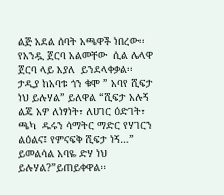ልጅ አደል ሰባት አጫዋች ነበረው፡፡ የአንዷ ጀርባ አልመቸው  ሲል ሌላዋ ጀርባ ላይ እያለ  ይንደላቀቃል፡፡
ታዲያ ከአባቱ ጎን ቁሞ ” አባየ ሺፍታ ነህ ይሉሃል” ይለዋል “ሺፍታ አሉኝ ልጄ አዎ ለነፃነት፣ ለሀገር ዕድገት፣ ጫካ  ዱሩን ሳማትር ማድር የሃገርን ልዕልና፤ የምናፍቅ ሺፍታ ነኝ…” ይመልሳል አባዬ ድሃ ነህ ይሉሃል?”ይጠይቀዋል፡፡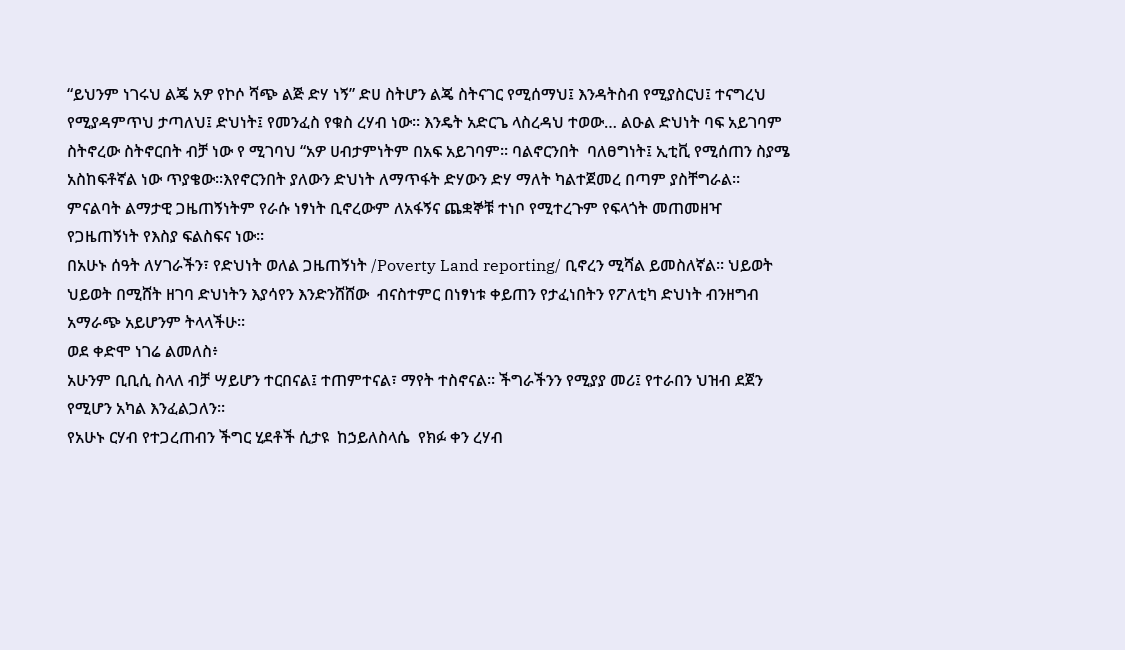“ይህንም ነገሩህ ልጄ አዎ የኮሶ ሻጭ ልጅ ድሃ ነኝ” ድሀ ስትሆን ልጄ ስትናገር የሚሰማህ፤ እንዳትስብ የሚያስርህ፤ ተናግረህ የሚያዳምጥህ ታጣለህ፤ ድህነት፤ የመንፈስ የቁስ ረሃብ ነው፡፡ እንዴት አድርጌ ላስረዳህ ተወው… ልዑል ድህነት ባፍ አይገባም ስትኖረው ስትኖርበት ብቻ ነው የ ሚገባህ “አዎ ሀብታምነትም በአፍ አይገባም፡፡ ባልኖርንበት  ባለፀግነት፤ ኢቲቪ የሚሰጠን ስያሜ አስከፍቶኛል ነው ጥያቄው፡፡እየኖርንበት ያለውን ድህነት ለማጥፋት ድሃውን ድሃ ማለት ካልተጀመረ በጣም ያስቸግራል፡፡ ምናልባት ልማታዊ ጋዜጠኝነትም የራሱ ነፃነት ቢኖረውም ለአፋኝና ጨቋኞቹ ተነቦ የሚተረጉም የፍላጎት መጠመዘዣ የጋዜጠኝነት የእስያ ፍልስፍና ነው፡፡
በአሁኑ ሰዓት ለሃገራችን፣ የድህነት ወለል ጋዜጠኝነት /Poverty Land reporting/ ቢኖረን ሚሻል ይመስለኛል፡፡ ህይወት ህይወት በሚሸት ዘገባ ድህነትን እያሳየን እንድንሸሸው  ብናስተምር በነፃነቱ ቀይጠን የታፈነበትን የፖለቲካ ድህነት ብንዘግብ አማራጭ አይሆንም ትላላችሁ፡፡
ወደ ቀድሞ ነገሬ ልመለስ፥
አሁንም ቢቢሲ ስላለ ብቻ ሣይሆን ተርበናል፤ ተጠምተናል፣ ማየት ተስኖናል፡፡ ችግራችንን የሚያያ መሪ፤ የተራበን ህዝብ ደጀን የሚሆን አካል እንፈልጋለን፡፡
የአሁኑ ርሃብ የተጋረጠብን ችግር ሂደቶች ሲታዩ  ከኃይለስላሴ  የክፉ ቀን ረሃብ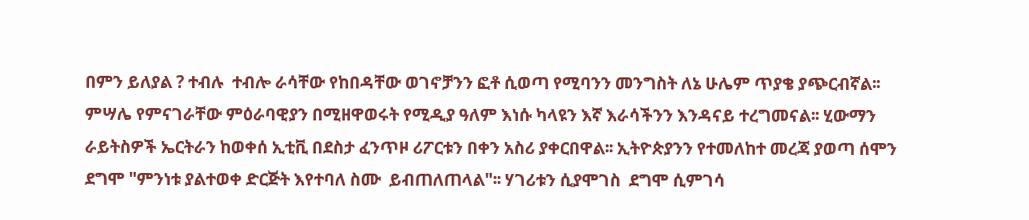በምን ይለያል ? ተብሉ  ተብሎ ራሳቸው የከበዳቸው ወገኖቻንን ፎቶ ሲወጣ የሚባንን መንግስት ለኔ ሁሌም ጥያቄ ያጭርብኛል፡፡
ምሣሌ የምናገራቸው ምዕራባዊያን በሚዘዋወሩት የሚዲያ ዓለም እነሱ ካላዩን እኛ እራሳችንን እንዳናይ ተረግመናል፡፡ ሂውማን ራይትስዎች ኤርትራን ከወቀሰ ኢቲቪ በደስታ ፈንጥዞ ሪፖርቱን በቀን አስሪ ያቀርበዋል፡፡ ኢትዮጵያንን የተመለከተ መረጃ ያወጣ ሰሞን ደግሞ "ምንነቱ ያልተወቀ ድርጅት እየተባለ ስሙ  ይብጠለጠላል"፡፡ ሃገሪቱን ሲያሞገስ  ደግሞ ሲምገሳ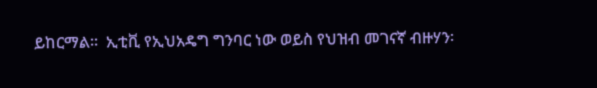ይከርማል፡፡  ኢቲቪ የኢህአዴግ ግንባር ነው ወይስ የህዝብ መገናኛ ብዙሃን፡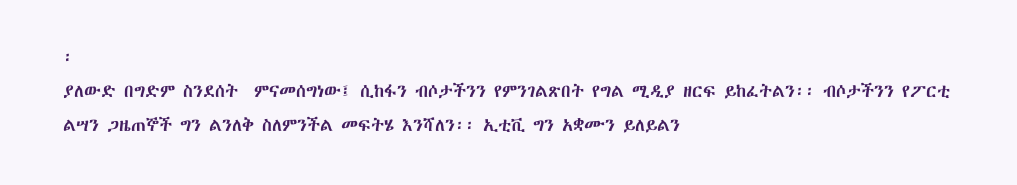፡
ያለውድ በግድም ስንደሰት  ምናመሰግነው፤ ሲከፋን ብሶታችንን የምንገልጽበት የግል ሚዲያ ዘርፍ ይከፈትልን፡፡ ብሶታችንን የፖርቲ ልሣን ጋዜጠኞች ግን ልንለቅ ስለምንችል መፍትሄ እንሻለን፡፡ ኢቲቪ ግን አቋሙን ይለይልን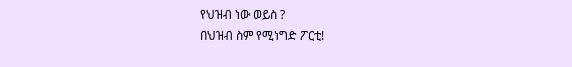የህዝብ ነው ወይስ ?
በህዝብ ስም የሚነግድ ፖርቲ!